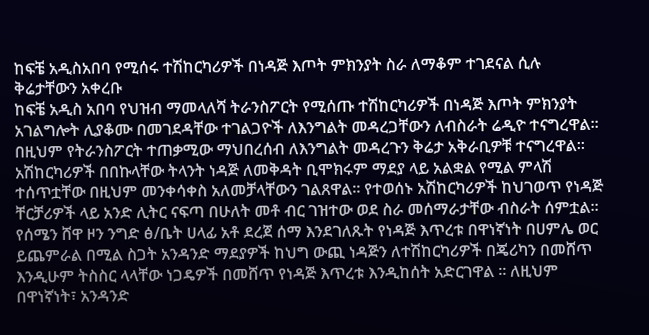ከፍቼ አዲስአበባ የሚሰሩ ተሽከርካሪዎች በነዳጅ እጦት ምክንያት ስራ ለማቆም ተገደናል ሲሉ ቅሬታቸውን አቀረቡ
ከፍቼ አዲስ አበባ የህዝብ ማመላለሻ ትራንስፖርት የሚሰጡ ተሽከርካሪዎች በነዳጅ እጦት ምክንያት አገልግሎት ሊያቆሙ በመገደዳቸው ተገልጋዮች ለእንግልት መዳረጋቸውን ለብስራት ሬዲዮ ተናግረዋል።
በዚህም የትራንስፖርት ተጠቃሚው ማህበረሰብ ለእንግልት መዳረጉን ቅሬታ አቅራቢዎቹ ተናግረዋል። አሽከርካሪዎች በበኩላቸው ትላንት ነዳጅ ለመቅዳት ቢሞክሩም ማደያ ላይ አልቋል የሚል ምላሽ ተሰጥቷቸው በዚህም መንቀሳቀስ አለመቻላቸውን ገልጸዋል። የተወሰኑ አሽከርካሪዎች ከህገወጥ የነዳጅ ቸርቻሪዎች ላይ አንድ ሊትር ናፍጣ በሁለት መቶ ብር ገዝተው ወደ ስራ መሰማራታቸው ብስራት ሰምቷል።
የሰሜን ሸዋ ዞን ንግድ ፅ/ቤት ሀላፊ አቶ ደረጀ ሰማ እንደገለጹት የነዳጅ እጥረቱ በዋነኛነት በሀምሌ ወር ይጨምራል በሚል ስጋት አንዳንድ ማደያዎች ከህግ ውጪ ነዳጅን ለተሽከርካሪዎች በጄሪካን በመሸጥ እንዲሁም ትስስር ላላቸው ነጋዴዎች በመሸጥ የነዳጅ እጥረቱ እንዲከሰት አድርገዋል ። ለዚህም በዋነኛነት፣ አንዳንድ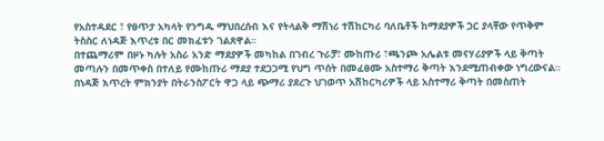የአስተዳደር ፣ የፀጥታ አካላት የንግዱ ማህበረሰብ እና የትላልቅ ማሽነሪ ተሽከርካሪ ባለቤቶች ከማደያዎች ጋር ያላቸው የጥቅም ትስስር ለነዳጅ እጥረቱ በር መክፈቱን ገልጸዋል።
በተጨማሪም በዞኑ ካሉት አስራ አንድ ማደያዎች መካከል በገብረ ጉራቻ፣ ሙከጡሪ ፣ጫንጮ አሌልቱ መናሃሪያዎች ላይ ቅጣት መጣሉን በመጥቀስ በተለይ የሙከጡሪ ማደያ ተደጋጋሚ የህግ ጥሰት በመፈፀሙ አስተማሪ ቅጣት እንደሚጠብቀው ነግረውናል።
በነዳጅ እጥረት ምክንያት በትራንስፖርት ዋጋ ላይ ጭማሪ ያደረጉ ህገወጥ አሽከርካሪዎች ላይ አስተማሪ ቅጣት በመስጠት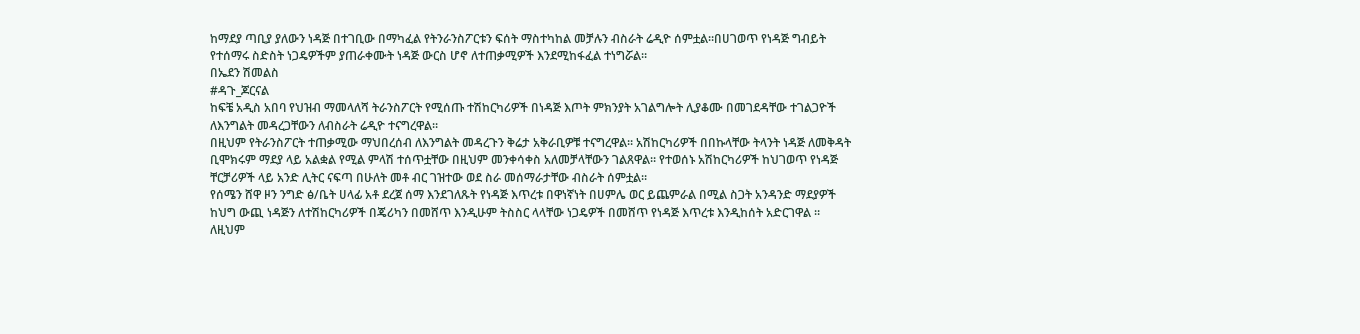ከማደያ ጣቢያ ያለውን ነዳጅ በተገቢው በማካፈል የትንራንስፖርቱን ፍሰት ማስተካከል መቻሉን ብስራት ሬዲዮ ሰምቷል።በሀገወጥ የነዳጅ ግብይት የተሰማሩ ስድስት ነጋዴዎችም ያጠራቀሙት ነዳጅ ውርስ ሆኖ ለተጠቃሚዎች እንደሚከፋፈል ተነግሯል።
በኤደን ሽመልስ
#ዳጉ_ጆርናል
ከፍቼ አዲስ አበባ የህዝብ ማመላለሻ ትራንስፖርት የሚሰጡ ተሽከርካሪዎች በነዳጅ እጦት ምክንያት አገልግሎት ሊያቆሙ በመገደዳቸው ተገልጋዮች ለእንግልት መዳረጋቸውን ለብስራት ሬዲዮ ተናግረዋል።
በዚህም የትራንስፖርት ተጠቃሚው ማህበረሰብ ለእንግልት መዳረጉን ቅሬታ አቅራቢዎቹ ተናግረዋል። አሽከርካሪዎች በበኩላቸው ትላንት ነዳጅ ለመቅዳት ቢሞክሩም ማደያ ላይ አልቋል የሚል ምላሽ ተሰጥቷቸው በዚህም መንቀሳቀስ አለመቻላቸውን ገልጸዋል። የተወሰኑ አሽከርካሪዎች ከህገወጥ የነዳጅ ቸርቻሪዎች ላይ አንድ ሊትር ናፍጣ በሁለት መቶ ብር ገዝተው ወደ ስራ መሰማራታቸው ብስራት ሰምቷል።
የሰሜን ሸዋ ዞን ንግድ ፅ/ቤት ሀላፊ አቶ ደረጀ ሰማ እንደገለጹት የነዳጅ እጥረቱ በዋነኛነት በሀምሌ ወር ይጨምራል በሚል ስጋት አንዳንድ ማደያዎች ከህግ ውጪ ነዳጅን ለተሽከርካሪዎች በጄሪካን በመሸጥ እንዲሁም ትስስር ላላቸው ነጋዴዎች በመሸጥ የነዳጅ እጥረቱ እንዲከሰት አድርገዋል ። ለዚህም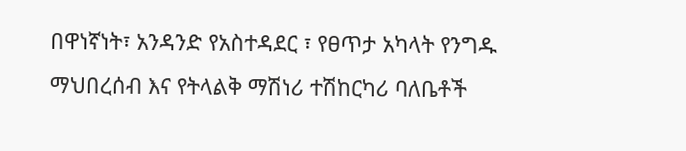በዋነኛነት፣ አንዳንድ የአስተዳደር ፣ የፀጥታ አካላት የንግዱ ማህበረሰብ እና የትላልቅ ማሽነሪ ተሽከርካሪ ባለቤቶች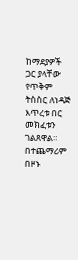ከማደያዎች ጋር ያላቸው የጥቅም ትስስር ለነዳጅ እጥረቱ በር መክፈቱን ገልጸዋል።
በተጨማሪም በዞኑ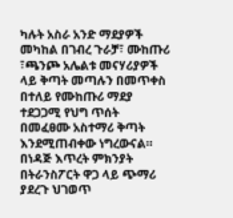ካሉት አስራ አንድ ማደያዎች መካከል በገብረ ጉራቻ፣ ሙከጡሪ ፣ጫንጮ አሌልቱ መናሃሪያዎች ላይ ቅጣት መጣሉን በመጥቀስ በተለይ የሙከጡሪ ማደያ ተደጋጋሚ የህግ ጥሰት በመፈፀሙ አስተማሪ ቅጣት እንደሚጠብቀው ነግረውናል።
በነዳጅ እጥረት ምክንያት በትራንስፖርት ዋጋ ላይ ጭማሪ ያደረጉ ህገወጥ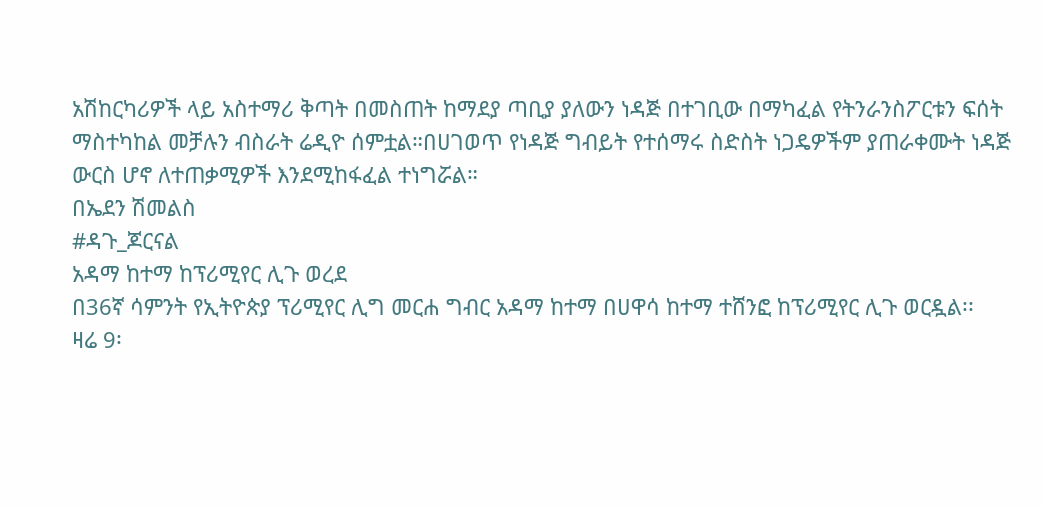አሽከርካሪዎች ላይ አስተማሪ ቅጣት በመስጠት ከማደያ ጣቢያ ያለውን ነዳጅ በተገቢው በማካፈል የትንራንስፖርቱን ፍሰት ማስተካከል መቻሉን ብስራት ሬዲዮ ሰምቷል።በሀገወጥ የነዳጅ ግብይት የተሰማሩ ስድስት ነጋዴዎችም ያጠራቀሙት ነዳጅ ውርስ ሆኖ ለተጠቃሚዎች እንደሚከፋፈል ተነግሯል።
በኤደን ሽመልስ
#ዳጉ_ጆርናል
አዳማ ከተማ ከፕሪሚየር ሊጉ ወረደ
በ36ኛ ሳምንት የኢትዮጵያ ፕሪሚየር ሊግ መርሐ ግብር አዳማ ከተማ በሀዋሳ ከተማ ተሸንፎ ከፕሪሚየር ሊጉ ወርዷል፡፡
ዛሬ 9፡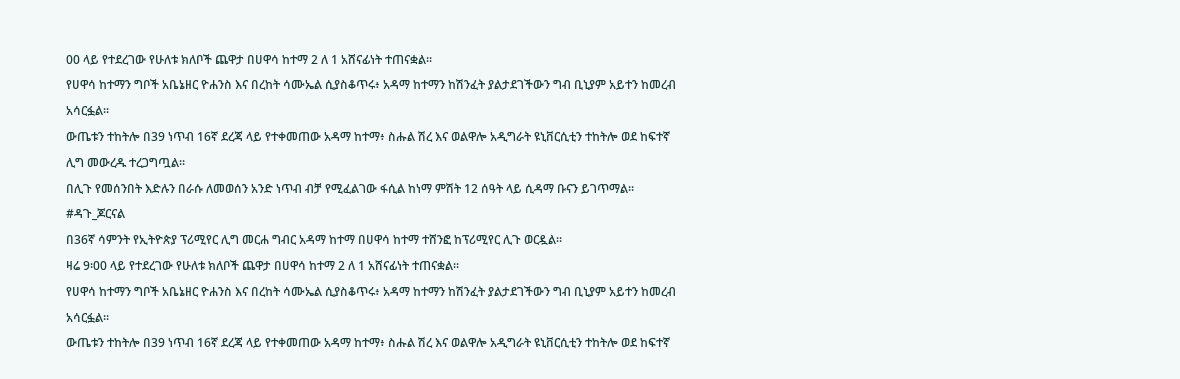00 ላይ የተደረገው የሁለቱ ክለቦች ጨዋታ በሀዋሳ ከተማ 2 ለ 1 አሸናፊነት ተጠናቋል፡፡
የሀዋሳ ከተማን ግቦች አቤኔዘር ዮሐንስ እና በረከት ሳሙኤል ሲያስቆጥሩ፥ አዳማ ከተማን ከሽንፈት ያልታደገችውን ግብ ቢኒያም አይተን ከመረብ አሳርፏል፡፡
ውጤቱን ተከትሎ በ39 ነጥብ 16ኛ ደረጃ ላይ የተቀመጠው አዳማ ከተማ፥ ስሑል ሽረ እና ወልዋሎ አዲግራት ዩኒቨርሲቲን ተከትሎ ወደ ከፍተኛ ሊግ መውረዱ ተረጋግጧል፡፡
በሊጉ የመሰንበት እድሉን በራሱ ለመወሰን አንድ ነጥብ ብቻ የሚፈልገው ፋሲል ከነማ ምሽት 12 ሰዓት ላይ ሲዳማ ቡናን ይገጥማል፡፡
#ዳጉ_ጆርናል
በ36ኛ ሳምንት የኢትዮጵያ ፕሪሚየር ሊግ መርሐ ግብር አዳማ ከተማ በሀዋሳ ከተማ ተሸንፎ ከፕሪሚየር ሊጉ ወርዷል፡፡
ዛሬ 9፡00 ላይ የተደረገው የሁለቱ ክለቦች ጨዋታ በሀዋሳ ከተማ 2 ለ 1 አሸናፊነት ተጠናቋል፡፡
የሀዋሳ ከተማን ግቦች አቤኔዘር ዮሐንስ እና በረከት ሳሙኤል ሲያስቆጥሩ፥ አዳማ ከተማን ከሽንፈት ያልታደገችውን ግብ ቢኒያም አይተን ከመረብ አሳርፏል፡፡
ውጤቱን ተከትሎ በ39 ነጥብ 16ኛ ደረጃ ላይ የተቀመጠው አዳማ ከተማ፥ ስሑል ሽረ እና ወልዋሎ አዲግራት ዩኒቨርሲቲን ተከትሎ ወደ ከፍተኛ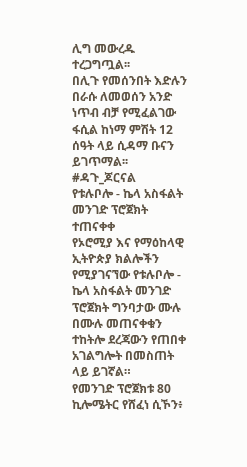ሊግ መውረዱ ተረጋግጧል፡፡
በሊጉ የመሰንበት እድሉን በራሱ ለመወሰን አንድ ነጥብ ብቻ የሚፈልገው ፋሲል ከነማ ምሽት 12 ሰዓት ላይ ሲዳማ ቡናን ይገጥማል፡፡
#ዳጉ_ጆርናል
የቱሉቦሎ - ኬላ አስፋልት መንገድ ፕሮጀክት ተጠናቀቀ
የኦሮሚያ እና የማዕከላዊ ኢትዮጵያ ክልሎችን የሚያገናኘው የቱሉቦሎ - ኬላ አስፋልት መንገድ ፕሮጀክት ግንባታው ሙሉ በሙሉ መጠናቀቁን ተከትሎ ደረጃውን የጠበቀ አገልግሎት በመስጠት ላይ ይገኛል።
የመንገድ ፕሮጀክቱ 80 ኪሎሜትር የሸፈነ ሲኾን፥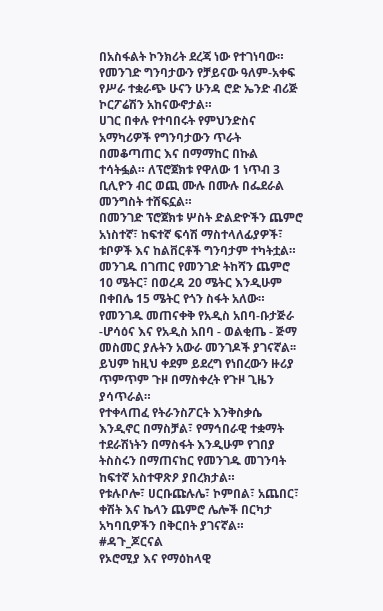በአስፋልት ኮንክሪት ደረጃ ነው የተገነባው። የመንገድ ግንባታውን የቻይናው ዓለም-አቀፍ የሥራ ተቋራጭ ሁናን ሁንዳ ሮድ ኤንድ ብሪጅ ኮርፖሬሽን አከናውኖታል።
ሀገር በቀሉ የተባበሩት የምህንድስና አማካሪዎች የግንባታውን ጥራት በመቆጣጠር እና በማማከር በኩል ተሳትፏል። ለፕሮጀክቱ የዋለው 1 ነጥብ 3 ቢሊዮን ብር ወጪ ሙሉ በሙሉ በፌደራል መንግስት ተሸፍኗል።
በመንገድ ፕሮጀክቱ ሦስት ድልድዮችን ጨምሮ አነስተኛ፣ ከፍተኛ ፍሳሽ ማስተላለፊያዎች፣ ቱቦዎች እና ከልቨርቶች ግንባታም ተካትቷል። መንገዱ በገጠር የመንገድ ትከሻን ጨምሮ 10 ሜትር፣ በወረዳ 20 ሜትር እንዲሁም በቀበሌ 15 ሜትር የጎን ስፋት አለው።
የመንገዱ መጠናቀቅ የአዲስ አበባ-ቡታጅራ -ሆሳዕና እና የአዲስ አበባ - ወልቂጤ - ጅማ መስመር ያሉትን አውራ መንገዶች ያገናኛል፡፡ ይህም ከዚህ ቀደም ይደረግ የነበረውን ዙሪያ ጥምጥም ጉዞ በማስቀረት የጉዞ ጊዜን ያሳጥራል።
የተቀላጠፈ የትራንስፖርት እንቅስቃሴ እንዲኖር በማስቻል፣ የማኅበራዊ ተቋማት ተደራሽነትን በማስፋት እንዲሁም የገበያ ትስስሩን በማጠናከር የመንገዱ መገንባት ከፍተኛ አስተዋጽዖ ያበረክታል።
የቱሉቦሎ፣ ሀርቡጩሉሌ፣ ኮምበል፣ አጨበር፣ ቀሽት እና ኬላን ጨምሮ ሌሎች በርካታ አካባቢዎችን በቅርበት ያገናኛል።
#ዳጉ_ጆርናል
የኦሮሚያ እና የማዕከላዊ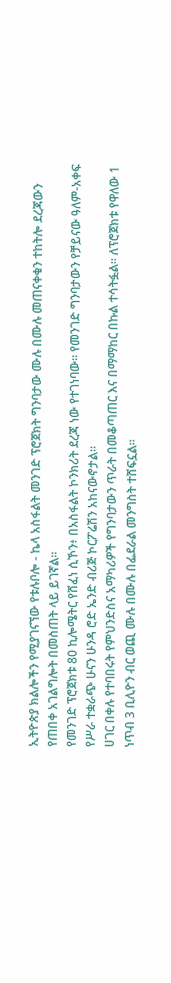ኢትዮጵያ ክልሎችን የሚያገናኘው የቱሉቦሎ - ኬላ አስፋልት መንገድ ፕሮጀክት ግንባታው ሙሉ በሙሉ መጠናቀቁን ተከትሎ ደረጃውን የጠበቀ አገልግሎት በመስጠት ላይ ይገኛል።
የመንገድ ፕሮጀክቱ 80 ኪሎሜትር የሸፈነ ሲኾን፥ በአስፋልት ኮንክሪት ደረጃ ነው የተገነባው። የመንገድ ግንባታውን የቻይናው ዓለም-አቀፍ የሥራ ተቋራጭ ሁናን ሁንዳ ሮድ ኤንድ ብሪጅ ኮርፖሬሽን አከናውኖታል።
ሀገር በቀሉ የተባበሩት የምህንድስና አማካሪዎች የግንባታውን ጥራት በመቆጣጠር እና በማማከር በኩል ተሳትፏል። ለፕሮጀክቱ የዋለው 1 ነጥብ 3 ቢሊዮን ብር ወጪ ሙሉ በሙሉ በፌደራል መንግስት ተሸፍኗል።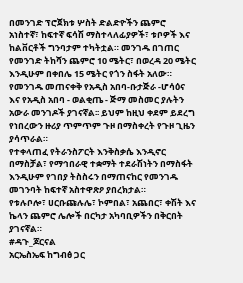በመንገድ ፕሮጀክቱ ሦስት ድልድዮችን ጨምሮ አነስተኛ፣ ከፍተኛ ፍሳሽ ማስተላለፊያዎች፣ ቱቦዎች እና ከልቨርቶች ግንባታም ተካትቷል። መንገዱ በገጠር የመንገድ ትከሻን ጨምሮ 10 ሜትር፣ በወረዳ 20 ሜትር እንዲሁም በቀበሌ 15 ሜትር የጎን ስፋት አለው።
የመንገዱ መጠናቀቅ የአዲስ አበባ-ቡታጅራ -ሆሳዕና እና የአዲስ አበባ - ወልቂጤ - ጅማ መስመር ያሉትን አውራ መንገዶች ያገናኛል፡፡ ይህም ከዚህ ቀደም ይደረግ የነበረውን ዙሪያ ጥምጥም ጉዞ በማስቀረት የጉዞ ጊዜን ያሳጥራል።
የተቀላጠፈ የትራንስፖርት እንቅስቃሴ እንዲኖር በማስቻል፣ የማኅበራዊ ተቋማት ተደራሽነትን በማስፋት እንዲሁም የገበያ ትስስሩን በማጠናከር የመንገዱ መገንባት ከፍተኛ አስተዋጽዖ ያበረክታል።
የቱሉቦሎ፣ ሀርቡጩሉሌ፣ ኮምበል፣ አጨበር፣ ቀሽት እና ኬላን ጨምሮ ሌሎች በርካታ አካባቢዎችን በቅርበት ያገናኛል።
#ዳጉ_ጆርናል
አርኤስኤፍ ከግብፅ ጋር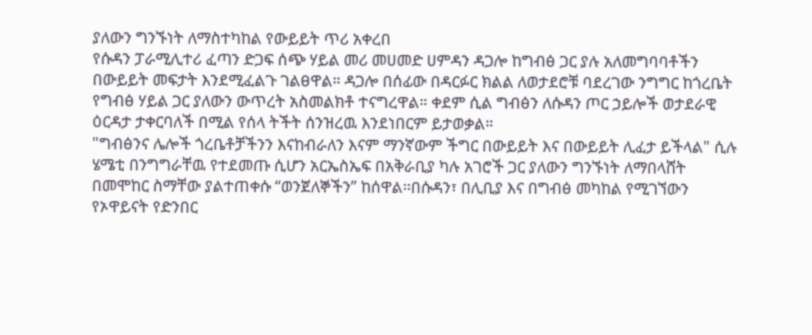ያለውን ግንኙነት ለማስተካከል የውይይት ጥሪ አቀረበ
የሱዳን ፓራሚሊተሪ ፈጣን ድጋፍ ሰጭ ሃይል መሪ መሀመድ ሀምዳን ዳጋሎ ከግብፅ ጋር ያሉ አለመግባባቶችን በውይይት መፍታት እንደሚፈልጉ ገልፀዋል። ዳጋሎ በሰፊው በዳርፉር ክልል ለወታደሮቹ ባደረገው ንግግር ከጎረቤት የግብፅ ሃይል ጋር ያለውን ውጥረት አስመልክቶ ተናግረዋል። ቀደም ሲል ግብፅን ለሱዳን ጦር ኃይሎች ወታደራዊ ዕርዳታ ታቀርባለች በሚል የሰላ ትችት ሰንዝረዉ እንደነበርም ይታወቃል።
"ግብፅንና ሌሎች ጎረቤቶቻችንን እናከብራለን እናም ማንኛውም ችግር በውይይት እና በውይይት ሊፈታ ይችላል" ሲሉ ሄሜቲ በንግግራቸዉ የተደመጡ ሲሆን አርኤስኤፍ በአቅራቢያ ካሉ አገሮች ጋር ያለውን ግንኙነት ለማበላሸት በመሞከር ስማቸው ያልተጠቀሱ “ወንጀለኞችን” ከሰዋል።በሱዳን፣ በሊቢያ እና በግብፅ መካከል የሚገኘውን የኦዋይናት የድንበር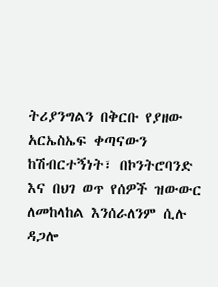ትሪያንግልን በቅርቡ የያዘው አርኤስኤፍ ቀጣናውን ከሽብርተኝነት፣ በኮንትሮባንድ እና በህገ ወጥ የሰዎች ዝውውር ለመከላከል እንሰራለንም ሲሉ ዳጋሎ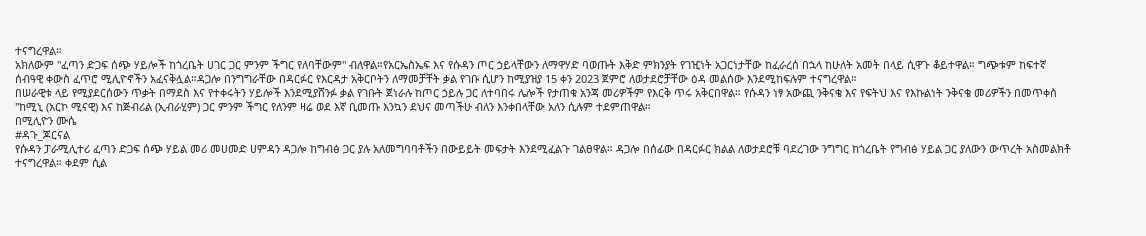ተናግረዋል።
አክለውም "ፈጣን ድጋፍ ሰጭ ሃይሎች ከጎረቤት ሀገር ጋር ምንም ችግር የለባቸውም" ብለዋል።የአርኤስኤፍ እና የሱዳን ጦር ኃይላቸውን ለማዋሃድ ባወጡት እቅድ ምክንያት የገዢነት አጋርነታቸው ከፈራረሰ በኋላ ከሁለት አመት በላይ ሲዋጉ ቆይተዋል። ግጭቱም ከፍተኛ ሰብዓዊ ቀውስ ፈጥሮ ሚሊዮኖችን አፈናቅሏል።ዳጋሎ በንግግራቸው በዳርፉር የእርዳታ አቅርቦትን ለማመቻቸት ቃል የገቡ ሲሆን ከሚያዝያ 15 ቀን 2023 ጀምሮ ለወታደሮቻቸው ዕዳ መልሰው እንደሚከፍሉም ተናግረዋል።
በሠራዊቱ ላይ የሚያደርሰውን ጥቃት በማደስ እና የተቀሩትን ሃይሎች እንደሚያሸንፉ ቃል የገቡት ጀነራሉ ከጦር ኃይሉ ጋር ለተባበሩ ሌሎች የታጠቁ አንጃ መሪዎችም የእርቅ ጥሩ አቅርበዋል። የሱዳን ነፃ አውጪ ንቅናቄ እና የፍትህ እና የእኩልነት ንቅናቄ መሪዎችን በመጥቀስ "ከሚኒ (አርኮ ሚናዊ) እና ከጅብሪል (ኢብራሂም) ጋር ምንም ችግር የለንም ዛሬ ወደ እኛ ቢመጡ እንኳን ደህና መጣችሁ ብለን እንቀበላቸው አለን ሲሉም ተደምጠዋል።
በሚሊዮን ሙሴ
#ዳጉ_ጆርናል
የሱዳን ፓራሚሊተሪ ፈጣን ድጋፍ ሰጭ ሃይል መሪ መሀመድ ሀምዳን ዳጋሎ ከግብፅ ጋር ያሉ አለመግባባቶችን በውይይት መፍታት እንደሚፈልጉ ገልፀዋል። ዳጋሎ በሰፊው በዳርፉር ክልል ለወታደሮቹ ባደረገው ንግግር ከጎረቤት የግብፅ ሃይል ጋር ያለውን ውጥረት አስመልክቶ ተናግረዋል። ቀደም ሲል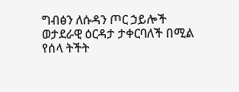ግብፅን ለሱዳን ጦር ኃይሎች ወታደራዊ ዕርዳታ ታቀርባለች በሚል የሰላ ትችት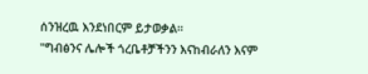ሰንዝረዉ እንደነበርም ይታወቃል።
"ግብፅንና ሌሎች ጎረቤቶቻችንን እናከብራለን እናም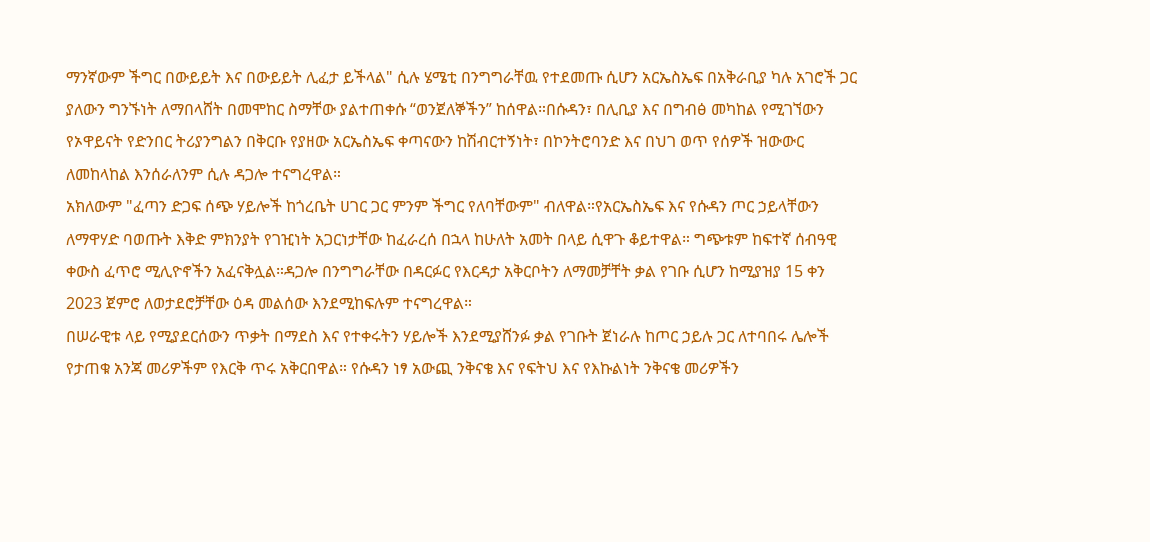ማንኛውም ችግር በውይይት እና በውይይት ሊፈታ ይችላል" ሲሉ ሄሜቲ በንግግራቸዉ የተደመጡ ሲሆን አርኤስኤፍ በአቅራቢያ ካሉ አገሮች ጋር ያለውን ግንኙነት ለማበላሸት በመሞከር ስማቸው ያልተጠቀሱ “ወንጀለኞችን” ከሰዋል።በሱዳን፣ በሊቢያ እና በግብፅ መካከል የሚገኘውን የኦዋይናት የድንበር ትሪያንግልን በቅርቡ የያዘው አርኤስኤፍ ቀጣናውን ከሽብርተኝነት፣ በኮንትሮባንድ እና በህገ ወጥ የሰዎች ዝውውር ለመከላከል እንሰራለንም ሲሉ ዳጋሎ ተናግረዋል።
አክለውም "ፈጣን ድጋፍ ሰጭ ሃይሎች ከጎረቤት ሀገር ጋር ምንም ችግር የለባቸውም" ብለዋል።የአርኤስኤፍ እና የሱዳን ጦር ኃይላቸውን ለማዋሃድ ባወጡት እቅድ ምክንያት የገዢነት አጋርነታቸው ከፈራረሰ በኋላ ከሁለት አመት በላይ ሲዋጉ ቆይተዋል። ግጭቱም ከፍተኛ ሰብዓዊ ቀውስ ፈጥሮ ሚሊዮኖችን አፈናቅሏል።ዳጋሎ በንግግራቸው በዳርፉር የእርዳታ አቅርቦትን ለማመቻቸት ቃል የገቡ ሲሆን ከሚያዝያ 15 ቀን 2023 ጀምሮ ለወታደሮቻቸው ዕዳ መልሰው እንደሚከፍሉም ተናግረዋል።
በሠራዊቱ ላይ የሚያደርሰውን ጥቃት በማደስ እና የተቀሩትን ሃይሎች እንደሚያሸንፉ ቃል የገቡት ጀነራሉ ከጦር ኃይሉ ጋር ለተባበሩ ሌሎች የታጠቁ አንጃ መሪዎችም የእርቅ ጥሩ አቅርበዋል። የሱዳን ነፃ አውጪ ንቅናቄ እና የፍትህ እና የእኩልነት ንቅናቄ መሪዎችን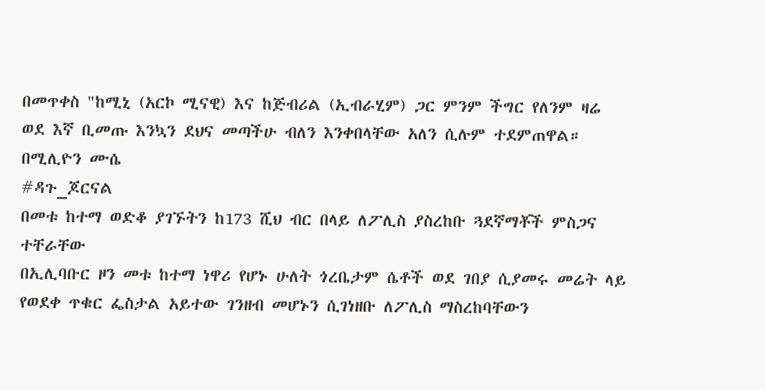በመጥቀስ "ከሚኒ (አርኮ ሚናዊ) እና ከጅብሪል (ኢብራሂም) ጋር ምንም ችግር የለንም ዛሬ ወደ እኛ ቢመጡ እንኳን ደህና መጣችሁ ብለን እንቀበላቸው አለን ሲሉም ተደምጠዋል።
በሚሊዮን ሙሴ
#ዳጉ_ጆርናል
በመቱ ከተማ ወድቆ ያገኙትን ከ173 ሺህ ብር በላይ ለፖሊስ ያስረከቡ ጓደኛማቾች ምስጋና ተቸራቸው
በኢሊባቡር ዞን መቱ ከተማ ነዋሪ የሆኑ ሁለት ጎረቤታም ሴቶች ወደ ገበያ ሲያመሩ መሬት ላይ የወደቀ ጥቁር ፌስታል አይተው ገንዘብ መሆኑን ሲገነዘቡ ለፖሊስ ማስረከባቸውን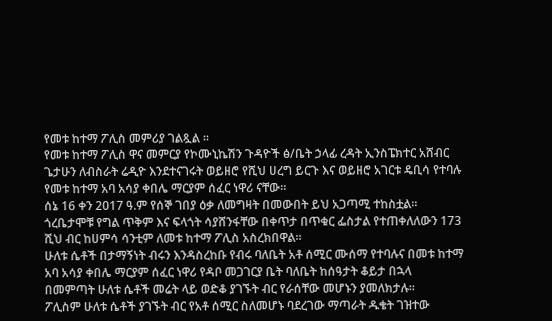የመቱ ከተማ ፖሊስ መምሪያ ገልጿል ።
የመቱ ከተማ ፖሊስ ዋና መምርያ የኮሙኒኬሽን ጉዳዮች ፅ/ቤት ኃላፊ ረዳት ኢንስፔክተር አሸብር ጌታሁን ለብስራት ሬዲዮ እንደተናገሩት ወይዘሮ የሺህ ሀረግ ይርጉ እና ወይዘሮ አገርቱ ዴቢሳ የተባሉ የመቱ ከተማ አባ አሳያ ቀበሌ ማርያም ሰፈር ነዋሪ ናቸው።
ሰኔ 16 ቀን 2017 ዓ.ም የሰኞ ገበያ ዕቃ ለመግዛት በመውበት ይህ አጋጣሚ ተከስቷል። ጎረቤታሞቹ የግል ጥቅም እና ፍላጎት ሳያሸንፋቸው በቀጥታ በጥቁር ፌስታል የተጠቀለለውን 173 ሺህ ብር ከሀምሳ ሳንቲም ለመቱ ከተማ ፖሊስ አስረክበዋል።
ሁለቱ ሴቶች በታማኝነት ብሩን እንዳስረከቡ የብሩ ባለቤት አቶ ሰሚር ሙሰማ የተባሉና በመቱ ከተማ አባ አሳያ ቀበሌ ማርያም ሰፈር ነዋሪ የዳቦ መጋገርያ ቤት ባለቤት ከሰዓታት ቆይታ በኋላ በመምጣት ሁለቱ ሴቶች መሬት ላይ ወድቆ ያገኙት ብር የራሰቸው መሆኑን ያመለክታሉ።
ፖሊስም ሁለቱ ሴቶች ያገኙት ብር የአቶ ሰሚር ስለመሆኑ ባደረገው ማጣራት ዱቄት ገዝተው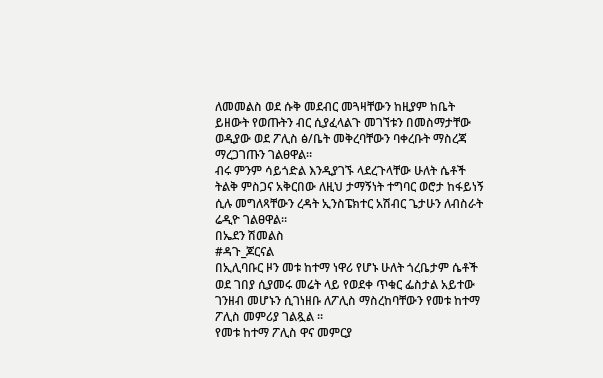ለመመልስ ወደ ሱቅ መደብር መጓዛቸውን ከዚያም ከቤት ይዘውት የወጡትን ብር ሲያፈላልጉ መገኘቱን በመስማታቸው ወዲያው ወደ ፖሊስ ፅ/ቤት መቅረባቸውን ባቀረቡት ማስረጃ ማረጋገጡን ገልፀዋል።
ብሩ ምንም ሳይጎድል እንዲያገኙ ላደረጉላቸው ሁለት ሴቶች ትልቅ ምስጋና አቅርበው ለዚህ ታማኝነት ተግባር ወሮታ ከፋይነኝ ሲሉ መግለጻቸውን ረዳት ኢንስፔክተር አሽብር ጌታሁን ለብስራት ሬዲዮ ገልፀዋል።
በኤደን ሽመልስ
#ዳጉ_ጆርናል
በኢሊባቡር ዞን መቱ ከተማ ነዋሪ የሆኑ ሁለት ጎረቤታም ሴቶች ወደ ገበያ ሲያመሩ መሬት ላይ የወደቀ ጥቁር ፌስታል አይተው ገንዘብ መሆኑን ሲገነዘቡ ለፖሊስ ማስረከባቸውን የመቱ ከተማ ፖሊስ መምሪያ ገልጿል ።
የመቱ ከተማ ፖሊስ ዋና መምርያ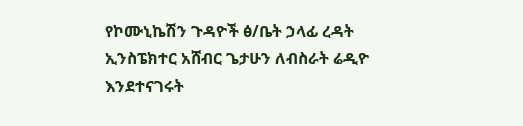የኮሙኒኬሽን ጉዳዮች ፅ/ቤት ኃላፊ ረዳት ኢንስፔክተር አሸብር ጌታሁን ለብስራት ሬዲዮ እንደተናገሩት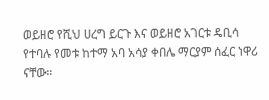ወይዘሮ የሺህ ሀረግ ይርጉ እና ወይዘሮ አገርቱ ዴቢሳ የተባሉ የመቱ ከተማ አባ አሳያ ቀበሌ ማርያም ሰፈር ነዋሪ ናቸው።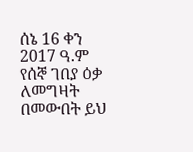ሰኔ 16 ቀን 2017 ዓ.ም የሰኞ ገበያ ዕቃ ለመግዛት በመውበት ይህ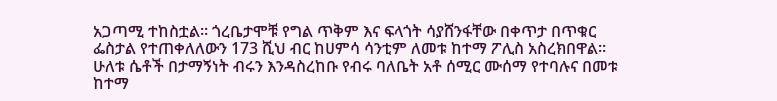አጋጣሚ ተከስቷል። ጎረቤታሞቹ የግል ጥቅም እና ፍላጎት ሳያሸንፋቸው በቀጥታ በጥቁር ፌስታል የተጠቀለለውን 173 ሺህ ብር ከሀምሳ ሳንቲም ለመቱ ከተማ ፖሊስ አስረክበዋል።
ሁለቱ ሴቶች በታማኝነት ብሩን እንዳስረከቡ የብሩ ባለቤት አቶ ሰሚር ሙሰማ የተባሉና በመቱ ከተማ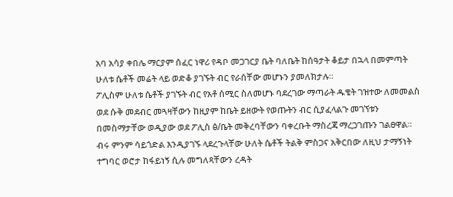አባ አሳያ ቀበሌ ማርያም ሰፈር ነዋሪ የዳቦ መጋገርያ ቤት ባለቤት ከሰዓታት ቆይታ በኋላ በመምጣት ሁለቱ ሴቶች መሬት ላይ ወድቆ ያገኙት ብር የራሰቸው መሆኑን ያመለክታሉ።
ፖሊስም ሁለቱ ሴቶች ያገኙት ብር የአቶ ሰሚር ስለመሆኑ ባደረገው ማጣራት ዱቄት ገዝተው ለመመልስ ወደ ሱቅ መደብር መጓዛቸውን ከዚያም ከቤት ይዘውት የወጡትን ብር ሲያፈላልጉ መገኘቱን በመስማታቸው ወዲያው ወደ ፖሊስ ፅ/ቤት መቅረባቸውን ባቀረቡት ማስረጃ ማረጋገጡን ገልፀዋል።
ብሩ ምንም ሳይጎድል እንዲያገኙ ላደረጉላቸው ሁለት ሴቶች ትልቅ ምስጋና አቅርበው ለዚህ ታማኝነት ተግባር ወሮታ ከፋይነኝ ሲሉ መግለጻቸውን ረዳት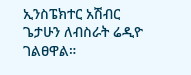ኢንስፔክተር አሽብር ጌታሁን ለብስራት ሬዲዮ ገልፀዋል።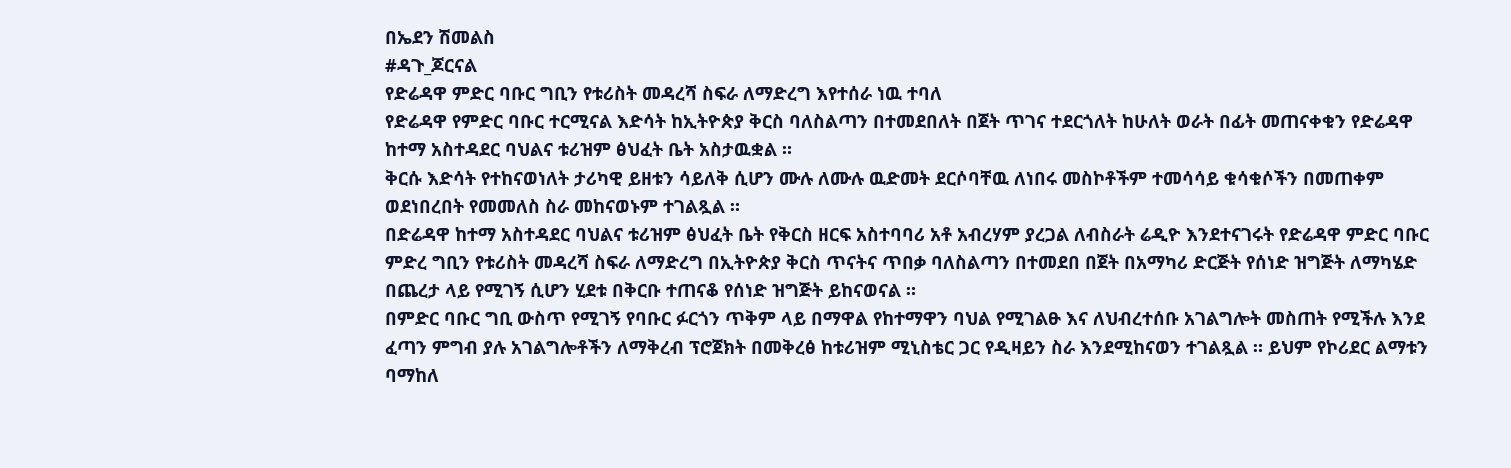በኤደን ሽመልስ
#ዳጉ_ጆርናል
የድሬዳዋ ምድር ባቡር ግቢን የቱሪስት መዳረሻ ስፍራ ለማድረግ እየተሰራ ነዉ ተባለ
የድሬዳዋ የምድር ባቡር ተርሚናል እድሳት ከኢትዮጵያ ቅርስ ባለስልጣን በተመደበለት በጀት ጥገና ተደርጎለት ከሁለት ወራት በፊት መጠናቀቁን የድሬዳዋ ከተማ አስተዳደር ባህልና ቱሪዝም ፅህፈት ቤት አስታዉቋል ።
ቅርሱ እድሳት የተከናወነለት ታሪካዊ ይዘቱን ሳይለቅ ሲሆን ሙሉ ለሙሉ ዉድመት ደርሶባቸዉ ለነበሩ መስኮቶችም ተመሳሳይ ቁሳቁሶችን በመጠቀም ወደነበረበት የመመለስ ስራ መከናወኑም ተገልጿል ።
በድሬዳዋ ከተማ አስተዳደር ባህልና ቱሪዝም ፅህፈት ቤት የቅርስ ዘርፍ አስተባባሪ አቶ አብረሃም ያረጋል ለብስራት ሬዲዮ እንደተናገሩት የድሬዳዋ ምድር ባቡር ምድረ ግቢን የቱሪስት መዳረሻ ስፍራ ለማድረግ በኢትዮጵያ ቅርስ ጥናትና ጥበቃ ባለስልጣን በተመደበ በጀት በአማካሪ ድርጅት የሰነድ ዝግጅት ለማካሄድ በጨረታ ላይ የሚገኝ ሲሆን ሂደቱ በቅርቡ ተጠናቆ የሰነድ ዝግጅት ይከናወናል ።
በምድር ባቡር ግቢ ውስጥ የሚገኝ የባቡር ፉርጎን ጥቅም ላይ በማዋል የከተማዋን ባህል የሚገልፁ እና ለህብረተሰቡ አገልግሎት መስጠት የሚችሉ እንደ ፈጣን ምግብ ያሉ አገልግሎቶችን ለማቅረብ ፕሮጀክት በመቅረፅ ከቱሪዝም ሚኒስቴር ጋር የዲዛይን ስራ እንደሚከናወን ተገልጿል ። ይህም የኮሪደር ልማቱን ባማከለ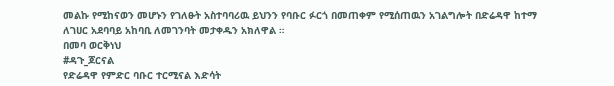መልኩ የሚከናወን መሆኑን የገለፁት አስተባባሪዉ ይህንን የባቡር ፉርጎ በመጠቀም የሚሰጠዉን አገልግሎት በድሬዳዋ ከተማ ለገሀር አደባባይ አከባቢ ለመገንባት መታቀዱን አክለዋል ።
በመባ ወርቅነህ
#ዳጉ_ጆርናል
የድሬዳዋ የምድር ባቡር ተርሚናል እድሳት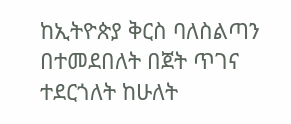ከኢትዮጵያ ቅርስ ባለስልጣን በተመደበለት በጀት ጥገና ተደርጎለት ከሁለት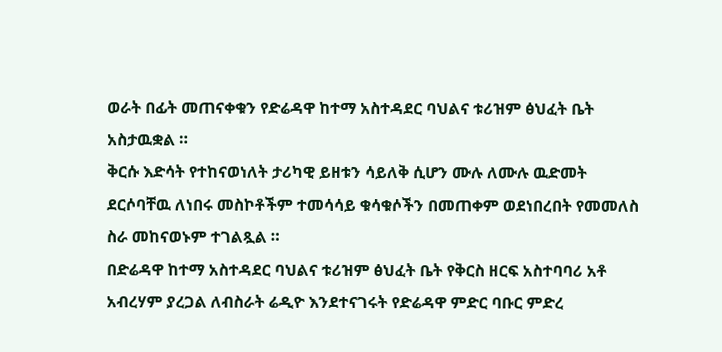ወራት በፊት መጠናቀቁን የድሬዳዋ ከተማ አስተዳደር ባህልና ቱሪዝም ፅህፈት ቤት አስታዉቋል ።
ቅርሱ እድሳት የተከናወነለት ታሪካዊ ይዘቱን ሳይለቅ ሲሆን ሙሉ ለሙሉ ዉድመት ደርሶባቸዉ ለነበሩ መስኮቶችም ተመሳሳይ ቁሳቁሶችን በመጠቀም ወደነበረበት የመመለስ ስራ መከናወኑም ተገልጿል ።
በድሬዳዋ ከተማ አስተዳደር ባህልና ቱሪዝም ፅህፈት ቤት የቅርስ ዘርፍ አስተባባሪ አቶ አብረሃም ያረጋል ለብስራት ሬዲዮ እንደተናገሩት የድሬዳዋ ምድር ባቡር ምድረ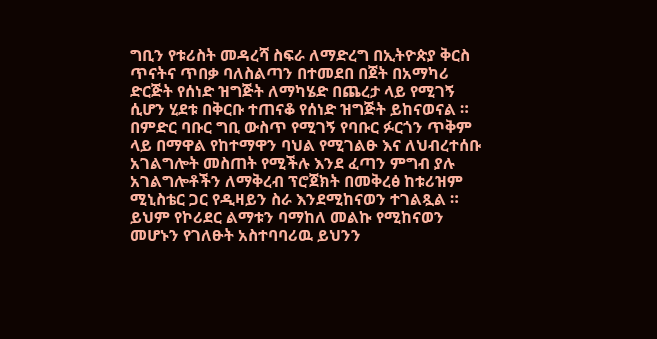ግቢን የቱሪስት መዳረሻ ስፍራ ለማድረግ በኢትዮጵያ ቅርስ ጥናትና ጥበቃ ባለስልጣን በተመደበ በጀት በአማካሪ ድርጅት የሰነድ ዝግጅት ለማካሄድ በጨረታ ላይ የሚገኝ ሲሆን ሂደቱ በቅርቡ ተጠናቆ የሰነድ ዝግጅት ይከናወናል ።
በምድር ባቡር ግቢ ውስጥ የሚገኝ የባቡር ፉርጎን ጥቅም ላይ በማዋል የከተማዋን ባህል የሚገልፁ እና ለህብረተሰቡ አገልግሎት መስጠት የሚችሉ እንደ ፈጣን ምግብ ያሉ አገልግሎቶችን ለማቅረብ ፕሮጀክት በመቅረፅ ከቱሪዝም ሚኒስቴር ጋር የዲዛይን ስራ እንደሚከናወን ተገልጿል ። ይህም የኮሪደር ልማቱን ባማከለ መልኩ የሚከናወን መሆኑን የገለፁት አስተባባሪዉ ይህንን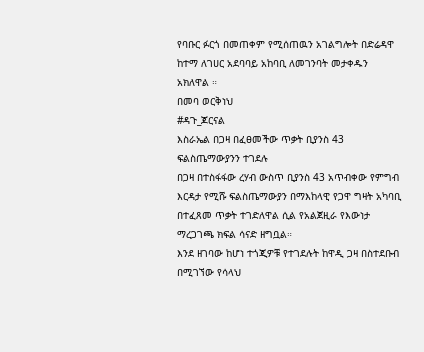የባቡር ፉርጎ በመጠቀም የሚሰጠዉን አገልግሎት በድሬዳዋ ከተማ ለገሀር አደባባይ አከባቢ ለመገንባት መታቀዱን አክለዋል ።
በመባ ወርቅነህ
#ዳጉ_ጆርናል
እስራኤል በጋዛ በፈፀመችው ጥቃት ቢያንስ 43 ፍልስጤማውያንን ተገደሉ
በጋዛ በተስፋፋው ረሃብ ውስጥ ቢያንስ 43 አጥብቀው የምግብ እርዳታ የሚሹ ፍልስጤማውያን በማእከላዊ የጋዋ ግዛት አካባቢ በተፈጸመ ጥቃት ተገድለዋል ሲል የአልጀዚራ የእውነታ ማረጋገጫ ክፍል ሳናድ ዘግቧል።
እንደ ዘገባው ከሆነ ተጎጂዎቹ የተገደሉት ከዋዲ ጋዛ በስተደቡብ በሚገኘው የሳላህ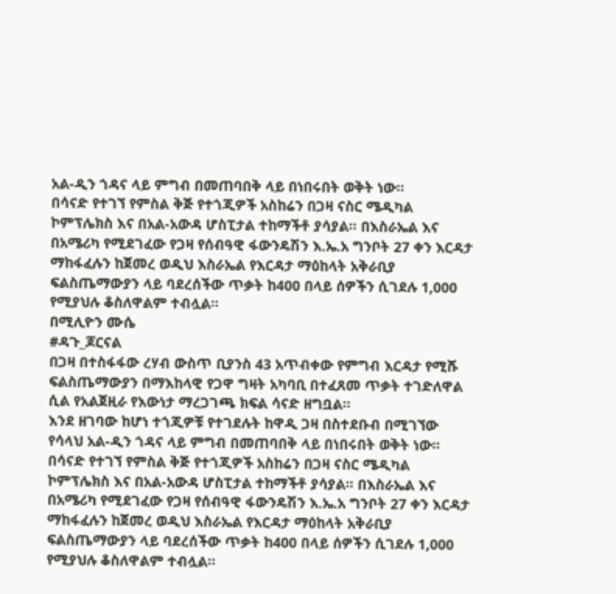አል-ዲን ጎዳና ላይ ምግብ በመጠባበቅ ላይ በነበሩበት ወቅት ነው።
በሳናድ የተገኘ የምስል ቅጅ የተጎጂዎች አስከሬን በጋዛ ናስር ሜዲካል ኮምፕሌክስ እና በአል-አውዳ ሆስፒታል ተከማችቶ ያሳያል። በእስራኤል እና በአሜሪካ የሚደገፈው የጋዛ የሰብዓዊ ፋውንዴሽን እ.ኤ.አ ግንቦት 27 ቀን እርዳታ ማከፋፈሉን ከጀመረ ወዲህ እስራኤል የእርዳታ ማዕከላት አቅራቢያ ፍልስጤማውያን ላይ ባደረሰችው ጥቃት ከ400 በላይ ሰዎችን ሲገደሉ 1,000 የሚያህሉ ቆስለዋልም ተብሏል።
በሚሊዮን ሙሴ
#ዳጉ_ጆርናል
በጋዛ በተስፋፋው ረሃብ ውስጥ ቢያንስ 43 አጥብቀው የምግብ እርዳታ የሚሹ ፍልስጤማውያን በማእከላዊ የጋዋ ግዛት አካባቢ በተፈጸመ ጥቃት ተገድለዋል ሲል የአልጀዚራ የእውነታ ማረጋገጫ ክፍል ሳናድ ዘግቧል።
እንደ ዘገባው ከሆነ ተጎጂዎቹ የተገደሉት ከዋዲ ጋዛ በስተደቡብ በሚገኘው የሳላህ አል-ዲን ጎዳና ላይ ምግብ በመጠባበቅ ላይ በነበሩበት ወቅት ነው።
በሳናድ የተገኘ የምስል ቅጅ የተጎጂዎች አስከሬን በጋዛ ናስር ሜዲካል ኮምፕሌክስ እና በአል-አውዳ ሆስፒታል ተከማችቶ ያሳያል። በእስራኤል እና በአሜሪካ የሚደገፈው የጋዛ የሰብዓዊ ፋውንዴሽን እ.ኤ.አ ግንቦት 27 ቀን እርዳታ ማከፋፈሉን ከጀመረ ወዲህ እስራኤል የእርዳታ ማዕከላት አቅራቢያ ፍልስጤማውያን ላይ ባደረሰችው ጥቃት ከ400 በላይ ሰዎችን ሲገደሉ 1,000 የሚያህሉ ቆስለዋልም ተብሏል።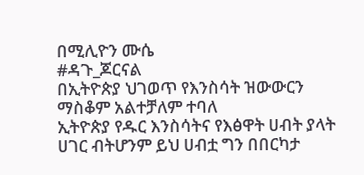በሚሊዮን ሙሴ
#ዳጉ_ጆርናል
በኢትዮጵያ ህገወጥ የእንስሳት ዝውውርን ማስቆም አልተቻለም ተባለ
ኢትዮጵያ የዱር እንስሳትና የእፅዋት ሀብት ያላት ሀገር ብትሆንም ይህ ሀብቷ ግን በበርካታ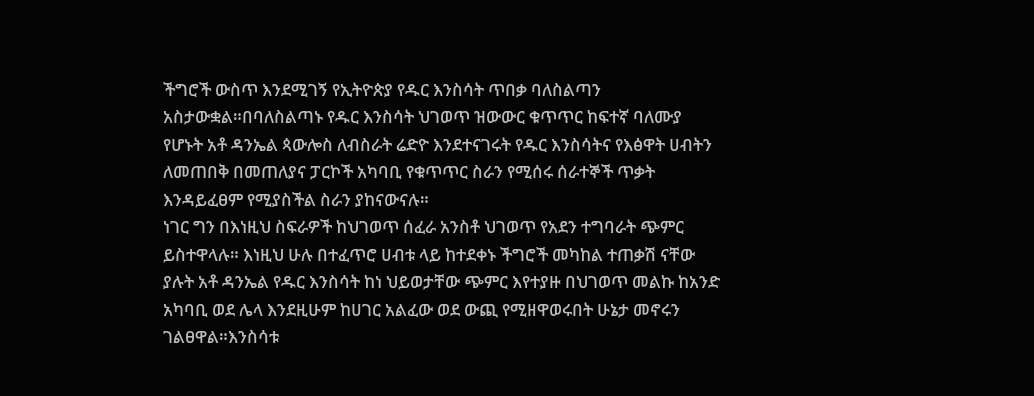ችግሮች ውስጥ እንደሚገኝ የኢትዮጵያ የዱር እንስሳት ጥበቃ ባለስልጣን አስታውቋል።በባለስልጣኑ የዱር እንስሳት ህገወጥ ዝውውር ቁጥጥር ከፍተኛ ባለሙያ የሆኑት አቶ ዳንኤል ጳውሎስ ለብስራት ሬድዮ እንደተናገሩት የዱር እንስሳትና የእፅዋት ሀብትን ለመጠበቅ በመጠለያና ፓርኮች አካባቢ የቁጥጥር ስራን የሚሰሩ ሰራተኞች ጥቃት እንዳይፈፀም የሚያስችል ስራን ያከናውናሉ።
ነገር ግን በእነዚህ ስፍራዎች ከህገወጥ ሰፈራ አንስቶ ህገወጥ የአደን ተግባራት ጭምር ይስተዋላሉ። እነዚህ ሁሉ በተፈጥሮ ሀብቱ ላይ ከተደቀኑ ችግሮች መካከል ተጠቃሽ ናቸው ያሉት አቶ ዳንኤል የዱር እንስሳት ከነ ህይወታቸው ጭምር እየተያዙ በህገወጥ መልኩ ከአንድ አካባቢ ወደ ሌላ እንደዚሁም ከሀገር አልፈው ወደ ውጪ የሚዘዋወሩበት ሁኔታ መኖሩን ገልፀዋል።እንስሳቱ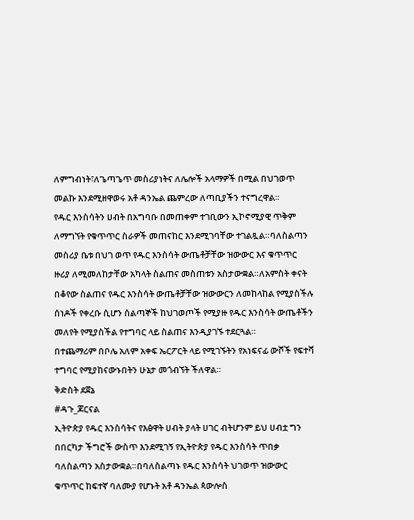ለምግብነት፣ለጌጣጌጥ መስሪያነትና ለሌሎች አላማዎች በሚል በህገወጥ መልኩ እንደሚዘዋወሩ አቶ ዳንኤል ጨምረው ለጣቢያችን ተናግረዋል።
የዱር እንስሳትን ሀብት በአግባቡ በመጠቀም ተገቢውን ኢኮኖሚያዊ ጥቅም ለማግኘት የቁጥጥር ስራዎች መጠናከር እንደሚገባቸው ተገልጿል።ባለስልጣን መስሪያ ቤቱ በህገ ወጥ የዱር እንስሳት ውጤቶቻቸው ዝውውር እና ቁጥጥር ዙሪያ ለሚመለከታቸው አካላት ስልጠና መስጠቱን አስታውቋል።ለአምስት ቀናት በቆየው ስልጠና የዱር እንስሳት ውጤቶቻቸው ዝውውርን ለመከላከል የሚያስችሉ ሰነዶች የቀረቡ ሲሆን ሰልጣኞች ከህገወጦች የሚያዙ የዱር እንስሳት ውጤቶችን መለየት የሚያስችል የተግባር ላይ ስልጠና እንዲያገኙ ተደርጓል።
በተጨማሪም በቦሌ አለም አቀፍ ኤርፖርት ላይ የሚገኙትን የአነፍናፊ ውሾች የፍተሻ ተግባር የሚያከናውኑበትን ሁኔታ መጎብኘት ችለዋል።
ቅድስት ደጀኔ
#ዳጉ_ጆርናል
ኢትዮጵያ የዱር እንስሳትና የእፅዋት ሀብት ያላት ሀገር ብትሆንም ይህ ሀብቷ ግን በበርካታ ችግሮች ውስጥ እንደሚገኝ የኢትዮጵያ የዱር እንስሳት ጥበቃ ባለስልጣን አስታውቋል።በባለስልጣኑ የዱር እንስሳት ህገወጥ ዝውውር ቁጥጥር ከፍተኛ ባለሙያ የሆኑት አቶ ዳንኤል ጳውሎስ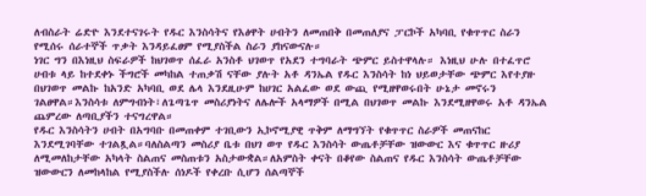ለብስራት ሬድዮ እንደተናገሩት የዱር እንስሳትና የእፅዋት ሀብትን ለመጠበቅ በመጠለያና ፓርኮች አካባቢ የቁጥጥር ስራን የሚሰሩ ሰራተኞች ጥቃት እንዳይፈፀም የሚያስችል ስራን ያከናውናሉ።
ነገር ግን በእነዚህ ስፍራዎች ከህገወጥ ሰፈራ አንስቶ ህገወጥ የአደን ተግባራት ጭምር ይስተዋላሉ። እነዚህ ሁሉ በተፈጥሮ ሀብቱ ላይ ከተደቀኑ ችግሮች መካከል ተጠቃሽ ናቸው ያሉት አቶ ዳንኤል የዱር እንስሳት ከነ ህይወታቸው ጭምር እየተያዙ በህገወጥ መልኩ ከአንድ አካባቢ ወደ ሌላ እንደዚሁም ከሀገር አልፈው ወደ ውጪ የሚዘዋወሩበት ሁኔታ መኖሩን ገልፀዋል።እንስሳቱ ለምግብነት፣ለጌጣጌጥ መስሪያነትና ለሌሎች አላማዎች በሚል በህገወጥ መልኩ እንደሚዘዋወሩ አቶ ዳንኤል ጨምረው ለጣቢያችን ተናግረዋል።
የዱር እንስሳትን ሀብት በአግባቡ በመጠቀም ተገቢውን ኢኮኖሚያዊ ጥቅም ለማግኘት የቁጥጥር ስራዎች መጠናከር እንደሚገባቸው ተገልጿል።ባለስልጣን መስሪያ ቤቱ በህገ ወጥ የዱር እንስሳት ውጤቶቻቸው ዝውውር እና ቁጥጥር ዙሪያ ለሚመለከታቸው አካላት ስልጠና መስጠቱን አስታውቋል።ለአምስት ቀናት በቆየው ስልጠና የዱር እንስሳት ውጤቶቻቸው ዝውውርን ለመከላከል የሚያስችሉ ሰነዶች የቀረቡ ሲሆን ሰልጣኞች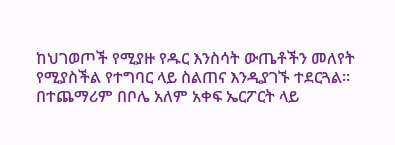ከህገወጦች የሚያዙ የዱር እንስሳት ውጤቶችን መለየት የሚያስችል የተግባር ላይ ስልጠና እንዲያገኙ ተደርጓል።
በተጨማሪም በቦሌ አለም አቀፍ ኤርፖርት ላይ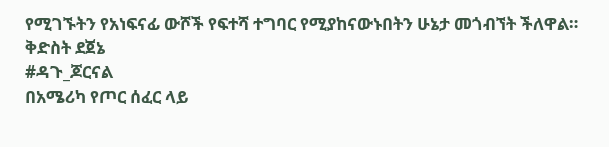የሚገኙትን የአነፍናፊ ውሾች የፍተሻ ተግባር የሚያከናውኑበትን ሁኔታ መጎብኘት ችለዋል።
ቅድስት ደጀኔ
#ዳጉ_ጆርናል
በአሜሪካ የጦር ሰፈር ላይ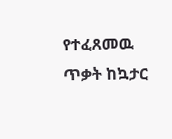የተፈጸመዉ ጥቃት ከኳታር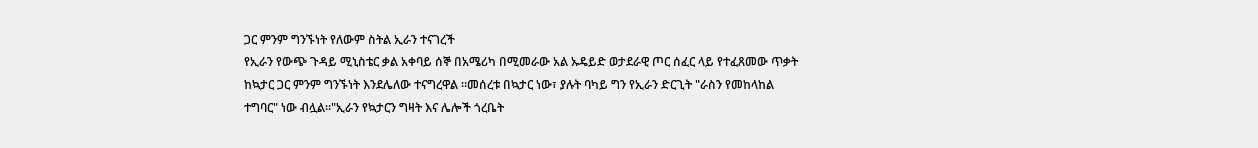ጋር ምንም ግንኙነት የለውም ስትል ኢራን ተናገረች
የኢራን የውጭ ጉዳይ ሚኒስቴር ቃል አቀባይ ሰኞ በአሜሪካ በሚመራው አል ኡዴይድ ወታደራዊ ጦር ሰፈር ላይ የተፈጸመው ጥቃት ከኳታር ጋር ምንም ግንኙነት እንደሌለው ተናግረዋል ።መሰረቱ በኳታር ነው፣ ያሉት ባካይ ግን የኢራን ድርጊት "ራስን የመከላከል ተግባር" ነው ብሏል።"ኢራን የኳታርን ግዛት እና ሌሎች ጎረቤት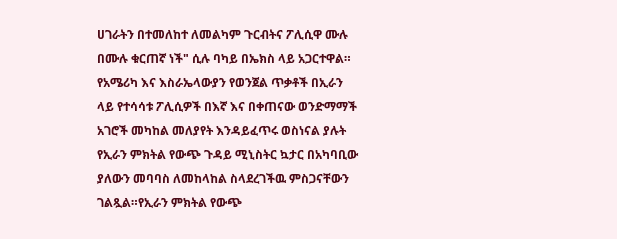ሀገራትን በተመለከተ ለመልካም ጉርብትና ፖሊሲዋ ሙሉ በሙሉ ቁርጠኛ ነች" ሲሉ ባካይ በኤክስ ላይ አጋርተዋል።
የአሜሪካ እና እስራኤላውያን የወንጀል ጥቃቶች በኢራን ላይ የተሳሳቱ ፖሊሲዎች በእኛ እና በቀጠናው ወንድማማች አገሮች መካከል መለያየት እንዳይፈጥሩ ወስነናል ያሉት የኢራን ምክትል የውጭ ጉዳይ ሚኒስትር ኳታር በአካባቢው ያለውን መባባስ ለመከላከል ስላደረገችዉ ምስጋናቸውን ገልጿል።የኢራን ምክትል የውጭ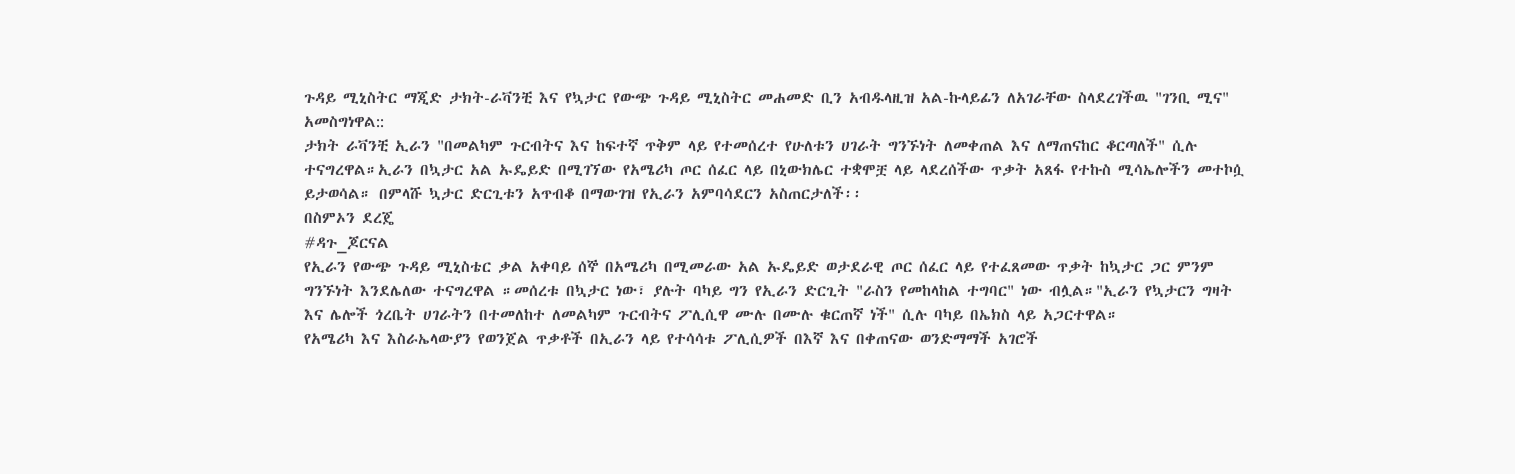ጉዳይ ሚኒስትር ማጂድ ታክት-ራቫንቺ እና የኳታር የውጭ ጉዳይ ሚኒስትር መሐመድ ቢን አብዱላዚዝ አል-ኩላይፊን ለአገራቸው ስላደረገችዉ "ገንቢ ሚና" አመስግነዋል::
ታክት ራቫንቺ ኢራን "በመልካም ጉርብትና እና ከፍተኛ ጥቅም ላይ የተመሰረተ የሁለቱን ሀገራት ግንኙነት ለመቀጠል እና ለማጠናከር ቆርጣለች" ሲሉ ተናግረዋል።ኢራን በኳታር አል ኡዴይድ በሚገኘው የአሜሪካ ጦር ሰፈር ላይ በኒውክሌር ተቋሞቿ ላይ ላደረሰችው ጥቃት አጸፋ የተኩስ ሚሳኤሎችን መተኮሷ ይታወሳል። በምላሹ ኳታር ድርጊቱን አጥብቆ በማውገዝ የኢራን አምባሳደርን አስጠርታለች፡፡
በስምኦን ደረጄ
#ዳጉ_ጆርናል
የኢራን የውጭ ጉዳይ ሚኒስቴር ቃል አቀባይ ሰኞ በአሜሪካ በሚመራው አል ኡዴይድ ወታደራዊ ጦር ሰፈር ላይ የተፈጸመው ጥቃት ከኳታር ጋር ምንም ግንኙነት እንደሌለው ተናግረዋል ።መሰረቱ በኳታር ነው፣ ያሉት ባካይ ግን የኢራን ድርጊት "ራስን የመከላከል ተግባር" ነው ብሏል።"ኢራን የኳታርን ግዛት እና ሌሎች ጎረቤት ሀገራትን በተመለከተ ለመልካም ጉርብትና ፖሊሲዋ ሙሉ በሙሉ ቁርጠኛ ነች" ሲሉ ባካይ በኤክስ ላይ አጋርተዋል።
የአሜሪካ እና እስራኤላውያን የወንጀል ጥቃቶች በኢራን ላይ የተሳሳቱ ፖሊሲዎች በእኛ እና በቀጠናው ወንድማማች አገሮች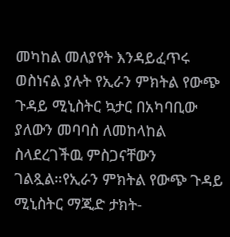መካከል መለያየት እንዳይፈጥሩ ወስነናል ያሉት የኢራን ምክትል የውጭ ጉዳይ ሚኒስትር ኳታር በአካባቢው ያለውን መባባስ ለመከላከል ስላደረገችዉ ምስጋናቸውን ገልጿል።የኢራን ምክትል የውጭ ጉዳይ ሚኒስትር ማጂድ ታክት-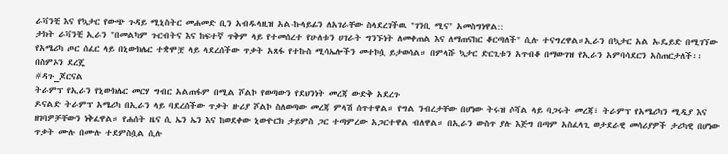ራቫንቺ እና የኳታር የውጭ ጉዳይ ሚኒስትር መሐመድ ቢን አብዱላዚዝ አል-ኩላይፊን ለአገራቸው ስላደረገችዉ "ገንቢ ሚና" አመስግነዋል::
ታክት ራቫንቺ ኢራን "በመልካም ጉርብትና እና ከፍተኛ ጥቅም ላይ የተመሰረተ የሁለቱን ሀገራት ግንኙነት ለመቀጠል እና ለማጠናከር ቆርጣለች" ሲሉ ተናግረዋል።ኢራን በኳታር አል ኡዴይድ በሚገኘው የአሜሪካ ጦር ሰፈር ላይ በኒውክሌር ተቋሞቿ ላይ ላደረሰችው ጥቃት አጸፋ የተኩስ ሚሳኤሎችን መተኮሷ ይታወሳል። በምላሹ ኳታር ድርጊቱን አጥብቆ በማውገዝ የኢራን አምባሳደርን አስጠርታለች፡፡
በስምኦን ደረጄ
#ዳጉ_ጆርናል
ትራምፕ የኢራን የኒውክሌር መርሃ ግብር አልጠፋም በሚል ሾልኮ የወጣውን የደህንነት መረጃ ውድቅ አደረጉ
ዶናልድ ትራምፕ አሜሪካ በኢራን ላይ ባደረሰችው ጥቃት ዙሪያ ሾልኮ ስለወጣው መረጃ ምላሽ ሰጥተዋል። የግል ንብረታቸው በሆነው ትሩዝ ሶሻል ላይ ባጋሩት መረጃ፣ ትራምፕ የአሜሪካን ሚዲያ እና ዘገባዎቻቸውን ነቅፈዋል። የሐሰት ዜና ሲ ኤን ኤን እና ከወደቀው ኒውዮርክ ታይምስ ጋር ተጣምረው አጋርተዋል ብለዋል። በኢራን ውስጥ ያሉ እጅግ በጣም አስፈላጊ ወታደራዊ መሳሪያዎች ታሪካዊ በሆነው ጥቃት ሙሉ በሙሉ ተደምስሷል ሲሉ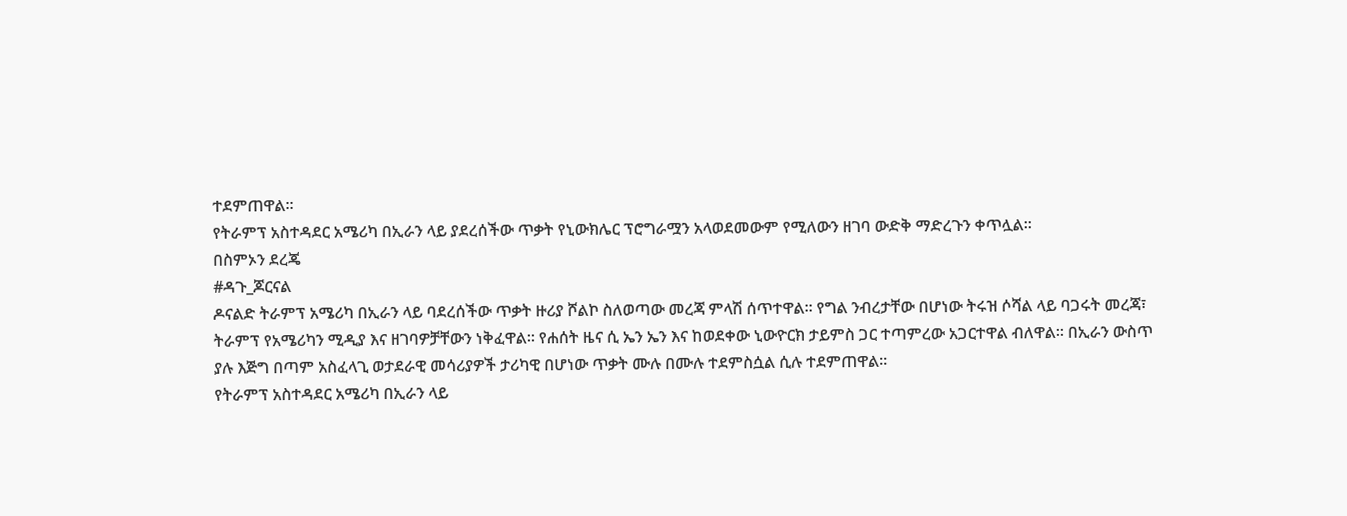ተደምጠዋል።
የትራምፕ አስተዳደር አሜሪካ በኢራን ላይ ያደረሰችው ጥቃት የኒውክሌር ፕሮግራሟን አላወደመውም የሚለውን ዘገባ ውድቅ ማድረጉን ቀጥሏል።
በስምኦን ደረጄ
#ዳጉ_ጆርናል
ዶናልድ ትራምፕ አሜሪካ በኢራን ላይ ባደረሰችው ጥቃት ዙሪያ ሾልኮ ስለወጣው መረጃ ምላሽ ሰጥተዋል። የግል ንብረታቸው በሆነው ትሩዝ ሶሻል ላይ ባጋሩት መረጃ፣ ትራምፕ የአሜሪካን ሚዲያ እና ዘገባዎቻቸውን ነቅፈዋል። የሐሰት ዜና ሲ ኤን ኤን እና ከወደቀው ኒውዮርክ ታይምስ ጋር ተጣምረው አጋርተዋል ብለዋል። በኢራን ውስጥ ያሉ እጅግ በጣም አስፈላጊ ወታደራዊ መሳሪያዎች ታሪካዊ በሆነው ጥቃት ሙሉ በሙሉ ተደምስሷል ሲሉ ተደምጠዋል።
የትራምፕ አስተዳደር አሜሪካ በኢራን ላይ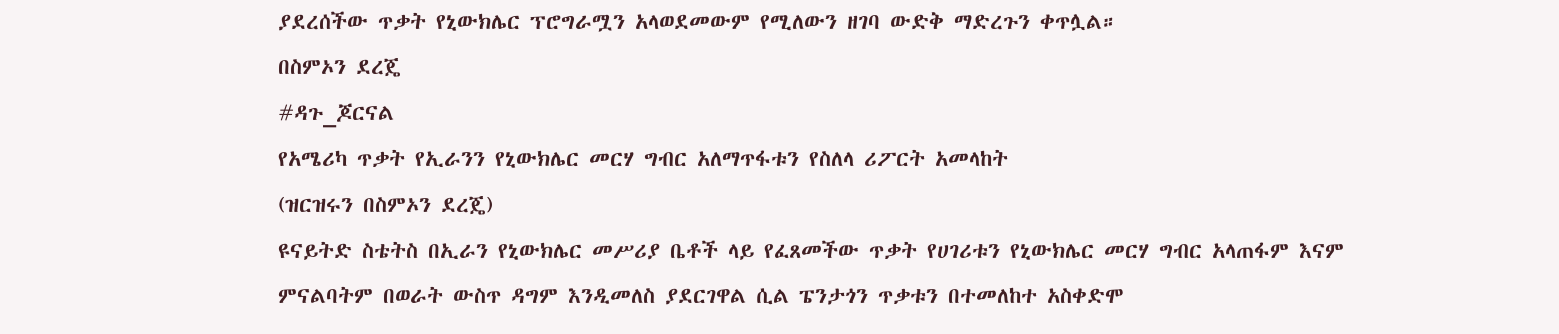ያደረሰችው ጥቃት የኒውክሌር ፕሮግራሟን አላወደመውም የሚለውን ዘገባ ውድቅ ማድረጉን ቀጥሏል።
በስምኦን ደረጄ
#ዳጉ_ጆርናል
የአሜሪካ ጥቃት የኢራንን የኒውክሌር መርሃ ግብር አለማጥፋቱን የስለላ ሪፖርት አመላከት
(ዝርዝሩን በስምኦን ደረጄ)
ዩናይትድ ስቴትስ በኢራን የኒውክሌር መሥሪያ ቤቶች ላይ የፈጸመችው ጥቃት የሀገሪቱን የኒውክሌር መርሃ ግብር አላጠፋም እናም ምናልባትም በወራት ውስጥ ዳግም እንዲመለስ ያደርገዋል ሲል ፔንታጎን ጥቃቱን በተመለከተ አስቀድሞ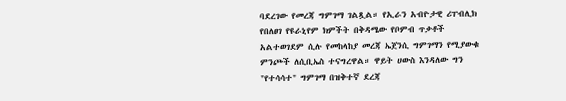ባደረገው የመረጃ ግምገማ ገልጿል። የኢራን አብዮታዊ ሪፐብሊክ የበለፀገ የዩራኒየም ክምችት በቅዳሜው የቦምብ ጥቃቶች አልተወገደም ሲሉ የመከላከያ መረጃ ኤጀንሲ ግምገማን የሚያውቁ ምንጮች ለሲቢኤስ ተናግረዋል። ዋይት ሀውስ እንዳለው ግን "የተሳሳተ" ግምገማ በዝቅተኛ ደረጃ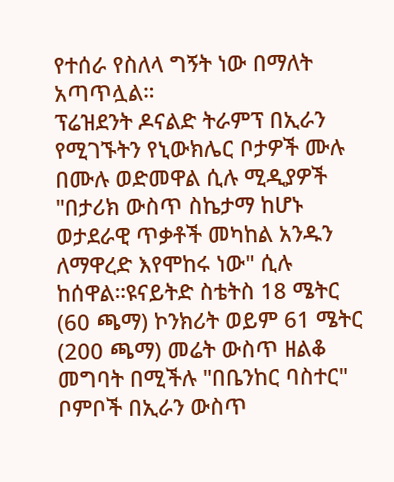የተሰራ የስለላ ግኝት ነው በማለት አጣጥሏል።
ፕሬዝደንት ዶናልድ ትራምፕ በኢራን የሚገኙትን የኒውክሌር ቦታዎች ሙሉ በሙሉ ወድመዋል ሲሉ ሚዲያዎች "በታሪክ ውስጥ ስኬታማ ከሆኑ ወታደራዊ ጥቃቶች መካከል አንዱን ለማዋረድ እየሞከሩ ነው" ሲሉ ከሰዋል።ዩናይትድ ስቴትስ 18 ሜትር (60 ጫማ) ኮንክሪት ወይም 61 ሜትር (200 ጫማ) መሬት ውስጥ ዘልቆ መግባት በሚችሉ "በቤንከር ባስተር" ቦምቦች በኢራን ውስጥ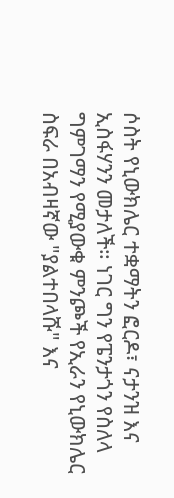ሶስት የኒውክሌር ተቋማትን ፎርዶ፣ ናታንዝ እና ኢስፋሃንን መታለች። ነገር ግን የፔንታጎን የስለላ ግምገማን የሚያውቁ ምንጮች የኢራን የኒውክሌር ስፍራ በአብዛኛው "ያልተበላሹ" እና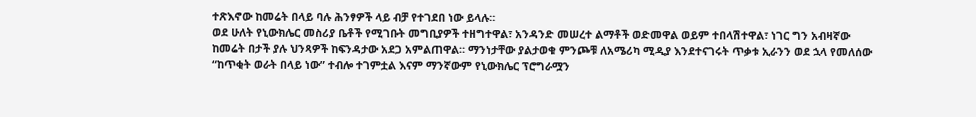ተጽእኖው ከመሬት በላይ ባሉ ሕንፃዎች ላይ ብቻ የተገደበ ነው ይላሉ።
ወደ ሁለት የኒውክሌር መስሪያ ቤቶች የሚገቡት መግቢያዎች ተዘግተዋል፣ አንዳንድ መሠረተ ልማቶች ወድመዋል ወይም ተበላሽተዋል፣ ነገር ግን አብዛኛው ከመሬት በታች ያሉ ህንጻዎች ከፍንዳታው አደጋ አምልጠዋል። ማንነታቸው ያልታወቁ ምንጮቹ ለአሜሪካ ሚዲያ እንደተናገሩት ጥቃቱ ኢራንን ወደ ኋላ የመለሰው “ከጥቂት ወራት በላይ ነው” ተብሎ ተገምቷል እናም ማንኛውም የኒውክሌር ፕሮግራሟን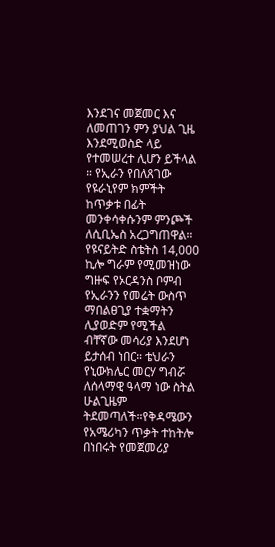እንደገና መጀመር እና ለመጠገን ምን ያህል ጊዜ እንደሚወስድ ላይ የተመሠረተ ሊሆን ይችላል ። የኢራን የበለጸገው የዩራኒየም ክምችት ከጥቃቱ በፊት መንቀሳቀሱንም ምንጮች ለሲቢኤስ አረጋግጠዋል።
የዩናይትድ ስቴትስ 14,000 ኪሎ ግራም የሚመዝነው ግዙፍ የኦርዳንስ ቦምብ የኢራንን የመሬት ውስጥ ማበልፀጊያ ተቋማትን ሊያወድም የሚችል ብቸኛው መሳሪያ እንደሆነ ይታሰብ ነበር። ቴህራን የኒውክሌር መርሃ ግብሯ ለሰላማዊ ዓላማ ነው ስትል ሁልጊዜም ትደመጣለች።የቅዳሜውን የአሜሪካን ጥቃት ተከትሎ በነበሩት የመጀመሪያ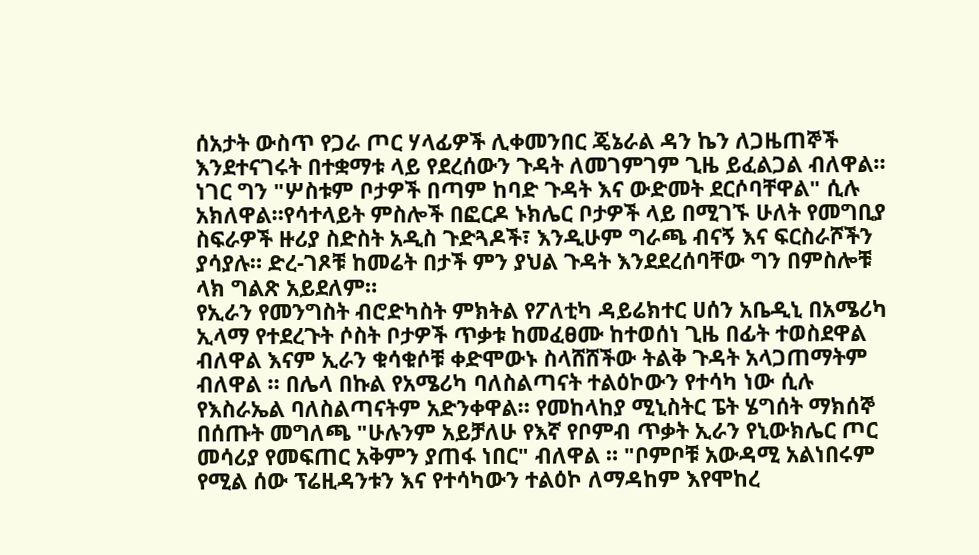ሰአታት ውስጥ የጋራ ጦር ሃላፊዎች ሊቀመንበር ጄኔራል ዳን ኬን ለጋዜጠኞች እንደተናገሩት በተቋማቱ ላይ የደረሰውን ጉዳት ለመገምገም ጊዜ ይፈልጋል ብለዋል። ነገር ግን "ሦስቱም ቦታዎች በጣም ከባድ ጉዳት እና ውድመት ደርሶባቸዋል" ሲሉ አክለዋል።የሳተላይት ምስሎች በፎርዶ ኑክሌር ቦታዎች ላይ በሚገኙ ሁለት የመግቢያ ስፍራዎች ዙሪያ ስድስት አዲስ ጉድጓዶች፣ እንዲሁም ግራጫ ብናኝ እና ፍርስራሾችን ያሳያሉ። ድረ-ገጾቹ ከመሬት በታች ምን ያህል ጉዳት እንደደረሰባቸው ግን በምስሎቹ ላክ ግልጽ አይደለም።
የኢራን የመንግስት ብሮድካስት ምክትል የፖለቲካ ዳይሬክተር ሀሰን አቤዲኒ በአሜሪካ ኢላማ የተደረጉት ሶስት ቦታዎች ጥቃቱ ከመፈፀሙ ከተወሰነ ጊዜ በፊት ተወስደዋል ብለዋል እናም ኢራን ቁሳቁሶቹ ቀድሞውኑ ስላሸሸችው ትልቅ ጉዳት አላጋጠማትም ብለዋል ። በሌላ በኩል የአሜሪካ ባለስልጣናት ተልዕኮውን የተሳካ ነው ሲሉ የእስራኤል ባለስልጣናትም አድንቀዋል። የመከላከያ ሚኒስትር ፔት ሄግሰት ማክሰኞ በሰጡት መግለጫ "ሁሉንም አይቻለሁ የእኛ የቦምብ ጥቃት ኢራን የኒውክሌር ጦር መሳሪያ የመፍጠር አቅምን ያጠፋ ነበር" ብለዋል ። "ቦምቦቹ አውዳሚ አልነበሩም የሚል ሰው ፕሬዚዳንቱን እና የተሳካውን ተልዕኮ ለማዳከም እየሞከረ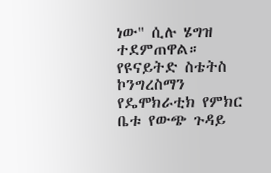ነው" ሲሉ ሄግዝ ተደምጠዋል።
የዩናይትድ ስቴትስ ኮንግረስማን የዴሞክራቲክ የምክር ቤቱ የውጭ ጉዳይ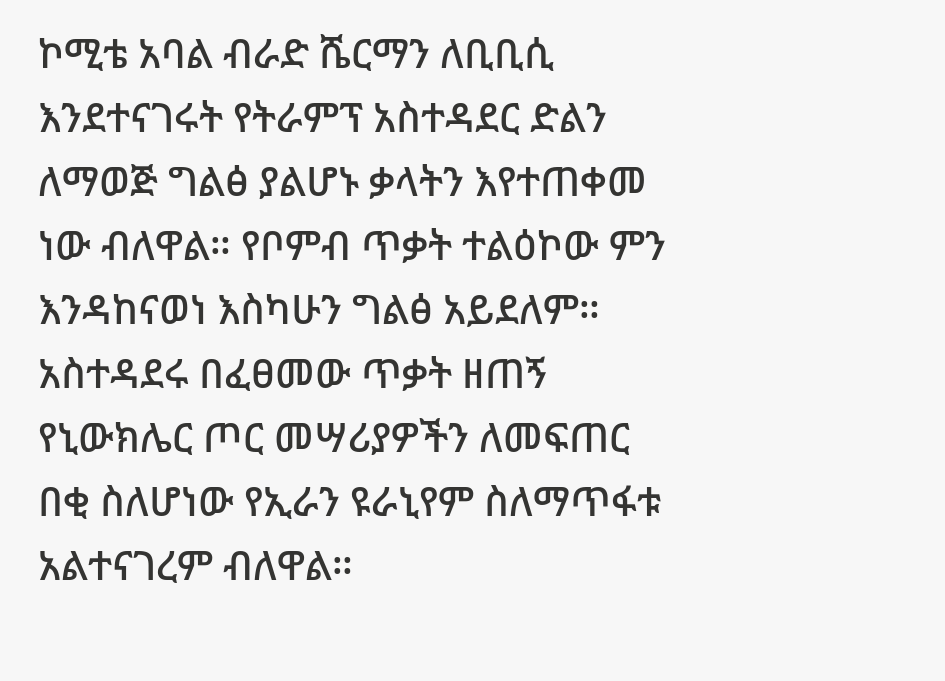ኮሚቴ አባል ብራድ ሼርማን ለቢቢሲ እንደተናገሩት የትራምፕ አስተዳደር ድልን ለማወጅ ግልፅ ያልሆኑ ቃላትን እየተጠቀመ ነው ብለዋል። የቦምብ ጥቃት ተልዕኮው ምን እንዳከናወነ እስካሁን ግልፅ አይደለም። አስተዳደሩ በፈፀመው ጥቃት ዘጠኝ የኒውክሌር ጦር መሣሪያዎችን ለመፍጠር በቂ ስለሆነው የኢራን ዩራኒየም ስለማጥፋቱ አልተናገረም ብለዋል።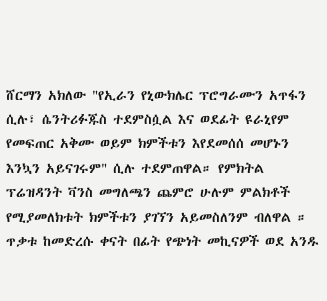ሸርማን አክለው "የኢራን የኒውክሌር ፕሮግራሙን አጥፋን ሲሉ፣ ሴንትሪፉጁስ ተደምስሷል እና ወደፊት ዩራኒየም የመፍጠር አቅሙ ወይም ክምችቱን እየደመሰሰ መሆኑን እንኳን አይናገሩም" ሲሉ ተደምጠዋል። የምክትል ፕሬዝዳንት ቫንስ መግለጫን ጨምሮ ሁሉም ምልክቶች የሚያመለክቱት ክምችቱን ያገኘን አይመስለንም ብለዋል ። ጥቃቱ ከመድረሱ ቀናት በፊት የጭነት መኪናዎች ወደ አንዱ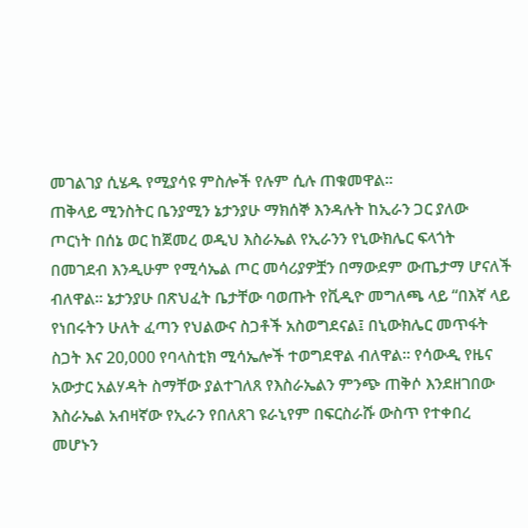መገልገያ ሲሄዱ የሚያሳዩ ምስሎች የሉም ሲሉ ጠቁመዋል።
ጠቅላይ ሚንስትር ቤንያሚን ኔታንያሁ ማክሰኞ እንዳሉት ከኢራን ጋር ያለው ጦርነት በሰኔ ወር ከጀመረ ወዲህ እስራኤል የኢራንን የኒውክሌር ፍላጎት በመገደብ እንዲሁም የሚሳኤል ጦር መሳሪያዎቿን በማውደም ውጤታማ ሆናለች ብለዋል። ኔታንያሁ በጽህፈት ቤታቸው ባወጡት የቪዲዮ መግለጫ ላይ “በእኛ ላይ የነበሩትን ሁለት ፈጣን የህልውና ስጋቶች አስወግደናል፤ በኒውክሌር መጥፋት ስጋት እና 20,000 የባላስቲክ ሚሳኤሎች ተወግደዋል ብለዋል። የሳውዲ የዜና አውታር አልሃዳት ስማቸው ያልተገለጸ የእስራኤልን ምንጭ ጠቅሶ እንደዘገበው እስራኤል አብዛኛው የኢራን የበለጸገ ዩራኒየም በፍርስራሹ ውስጥ የተቀበረ መሆኑን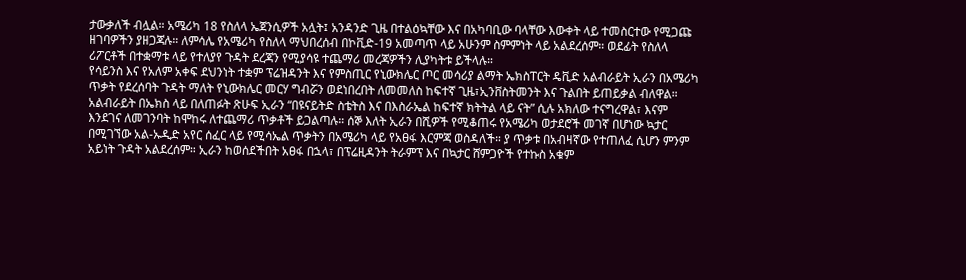ታውቃለች ብሏል። አሜሪካ 18 የስለላ ኤጀንሲዎች አሏት፤ አንዳንድ ጊዜ በተልዕኳቸው እና በአካባቢው ባላቸው እውቀት ላይ ተመስርተው የሚጋጩ ዘገባዎችን ያዘጋጃሉ። ለምሳሌ የአሜሪካ የስለላ ማህበረሰብ በኮቪድ-19 አመጣጥ ላይ አሁንም ስምምነት ላይ አልደረሰም። ወደፊት የስለላ ሪፖርቶች በተቋማቱ ላይ የተለያየ ጉዳት ደረጃን የሚያሳዩ ተጨማሪ መረጃዎችን ሊያካትቱ ይችላሉ።
የሳይንስ እና የአለም አቀፍ ደህንነት ተቋም ፕሬዝዳንት እና የምስጢር የኒውክሌር ጦር መሳሪያ ልማት ኤክስፐርት ዴቪድ አልብራይት ኢራን በአሜሪካ ጥቃት የደረሰባት ጉዳት ማለት የኒውክሌር መርሃ ግብሯን ወደነበረበት ለመመለስ ከፍተኛ ጊዜ፣ኢንቨስትመንት እና ጉልበት ይጠይቃል ብለዋል። አልብራይት በኤክስ ላይ በለጠፉት ጽሁፍ ኢራን “በዩናይትድ ስቴትስ እና በእስራኤል ከፍተኛ ክትትል ላይ ናት” ሲሉ አክለው ተናግረዋል፣ እናም እንደገና ለመገንባት ከሞከሩ ለተጨማሪ ጥቃቶች ይጋልጣሉ። ሰኞ እለት ኢራን በሺዎች የሚቆጠሩ የአሜሪካ ወታደሮች መገኛ በሆነው ኳታር በሚገኘው አል-ኡዲድ አየር ሰፈር ላይ የሚሳኤል ጥቃትን በአሜሪካ ላይ የአፀፋ እርምጃ ወስዳለች። ያ ጥቃቱ በአብዛኛው የተጠለፈ ሲሆን ምንም አይነት ጉዳት አልደረሰም። ኢራን ከወሰደችበት አፀፋ በኋላ፣ በፕሬዚዳንት ትራምፕ እና በኳታር ሸምጋዮች የተኩስ አቁም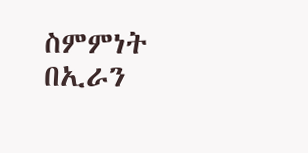ስምምነት በኢራን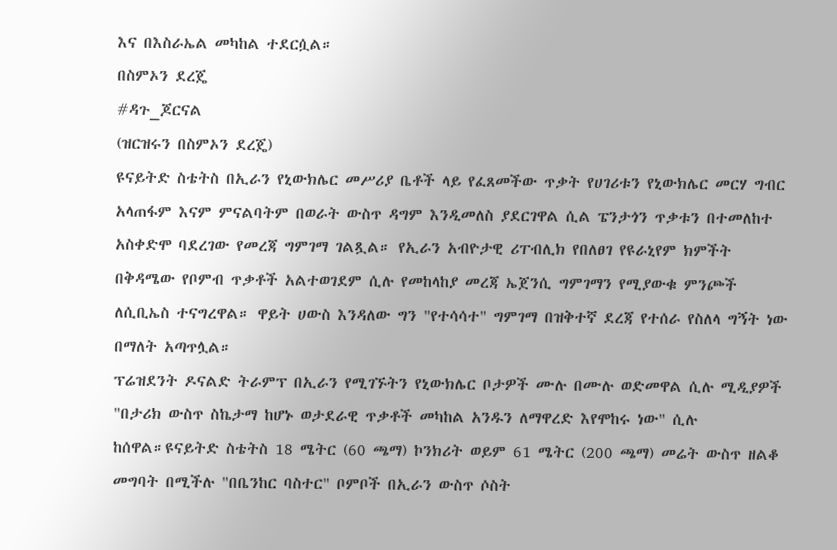እና በእስራኤል መካከል ተደርሷል።
በስምኦን ደረጄ
#ዳጉ_ጆርናል
(ዝርዝሩን በስምኦን ደረጄ)
ዩናይትድ ስቴትስ በኢራን የኒውክሌር መሥሪያ ቤቶች ላይ የፈጸመችው ጥቃት የሀገሪቱን የኒውክሌር መርሃ ግብር አላጠፋም እናም ምናልባትም በወራት ውስጥ ዳግም እንዲመለስ ያደርገዋል ሲል ፔንታጎን ጥቃቱን በተመለከተ አስቀድሞ ባደረገው የመረጃ ግምገማ ገልጿል። የኢራን አብዮታዊ ሪፐብሊክ የበለፀገ የዩራኒየም ክምችት በቅዳሜው የቦምብ ጥቃቶች አልተወገደም ሲሉ የመከላከያ መረጃ ኤጀንሲ ግምገማን የሚያውቁ ምንጮች ለሲቢኤስ ተናግረዋል። ዋይት ሀውስ እንዳለው ግን "የተሳሳተ" ግምገማ በዝቅተኛ ደረጃ የተሰራ የስለላ ግኝት ነው በማለት አጣጥሏል።
ፕሬዝደንት ዶናልድ ትራምፕ በኢራን የሚገኙትን የኒውክሌር ቦታዎች ሙሉ በሙሉ ወድመዋል ሲሉ ሚዲያዎች "በታሪክ ውስጥ ስኬታማ ከሆኑ ወታደራዊ ጥቃቶች መካከል አንዱን ለማዋረድ እየሞከሩ ነው" ሲሉ ከሰዋል።ዩናይትድ ስቴትስ 18 ሜትር (60 ጫማ) ኮንክሪት ወይም 61 ሜትር (200 ጫማ) መሬት ውስጥ ዘልቆ መግባት በሚችሉ "በቤንከር ባስተር" ቦምቦች በኢራን ውስጥ ሶስት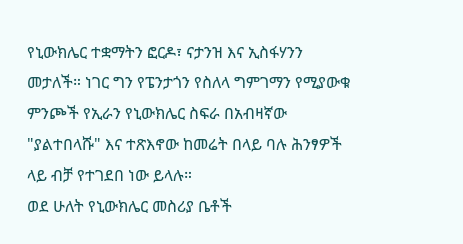የኒውክሌር ተቋማትን ፎርዶ፣ ናታንዝ እና ኢስፋሃንን መታለች። ነገር ግን የፔንታጎን የስለላ ግምገማን የሚያውቁ ምንጮች የኢራን የኒውክሌር ስፍራ በአብዛኛው "ያልተበላሹ" እና ተጽእኖው ከመሬት በላይ ባሉ ሕንፃዎች ላይ ብቻ የተገደበ ነው ይላሉ።
ወደ ሁለት የኒውክሌር መስሪያ ቤቶች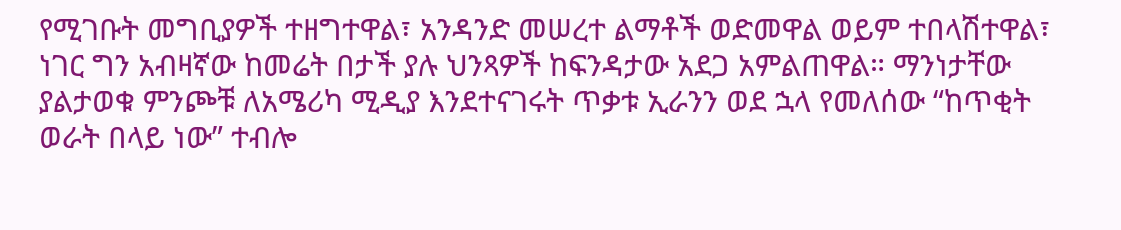የሚገቡት መግቢያዎች ተዘግተዋል፣ አንዳንድ መሠረተ ልማቶች ወድመዋል ወይም ተበላሽተዋል፣ ነገር ግን አብዛኛው ከመሬት በታች ያሉ ህንጻዎች ከፍንዳታው አደጋ አምልጠዋል። ማንነታቸው ያልታወቁ ምንጮቹ ለአሜሪካ ሚዲያ እንደተናገሩት ጥቃቱ ኢራንን ወደ ኋላ የመለሰው “ከጥቂት ወራት በላይ ነው” ተብሎ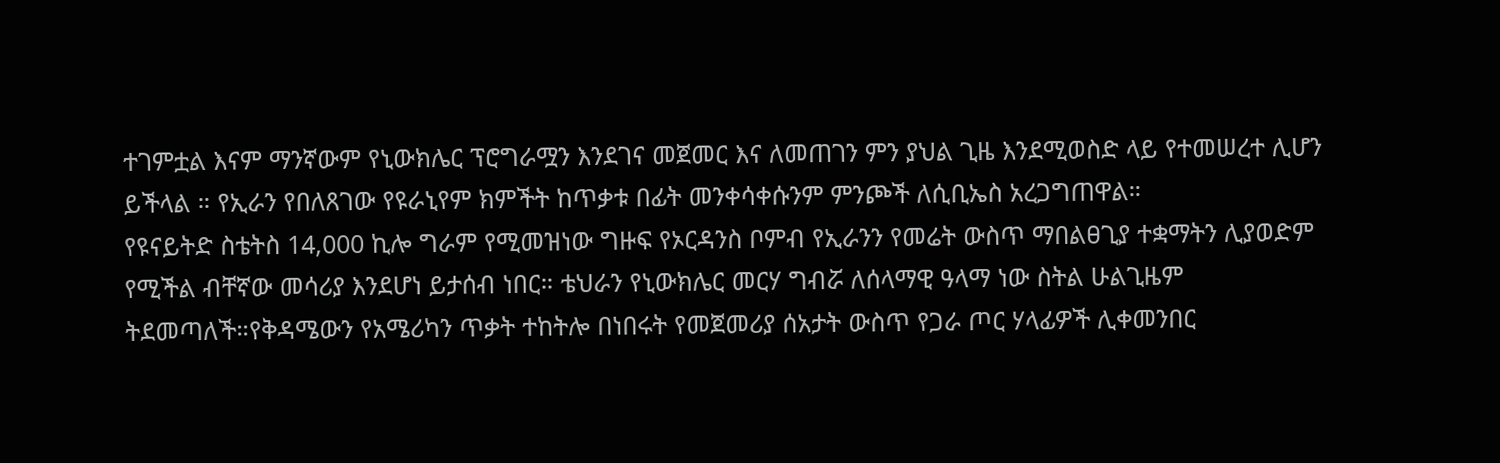ተገምቷል እናም ማንኛውም የኒውክሌር ፕሮግራሟን እንደገና መጀመር እና ለመጠገን ምን ያህል ጊዜ እንደሚወስድ ላይ የተመሠረተ ሊሆን ይችላል ። የኢራን የበለጸገው የዩራኒየም ክምችት ከጥቃቱ በፊት መንቀሳቀሱንም ምንጮች ለሲቢኤስ አረጋግጠዋል።
የዩናይትድ ስቴትስ 14,000 ኪሎ ግራም የሚመዝነው ግዙፍ የኦርዳንስ ቦምብ የኢራንን የመሬት ውስጥ ማበልፀጊያ ተቋማትን ሊያወድም የሚችል ብቸኛው መሳሪያ እንደሆነ ይታሰብ ነበር። ቴህራን የኒውክሌር መርሃ ግብሯ ለሰላማዊ ዓላማ ነው ስትል ሁልጊዜም ትደመጣለች።የቅዳሜውን የአሜሪካን ጥቃት ተከትሎ በነበሩት የመጀመሪያ ሰአታት ውስጥ የጋራ ጦር ሃላፊዎች ሊቀመንበር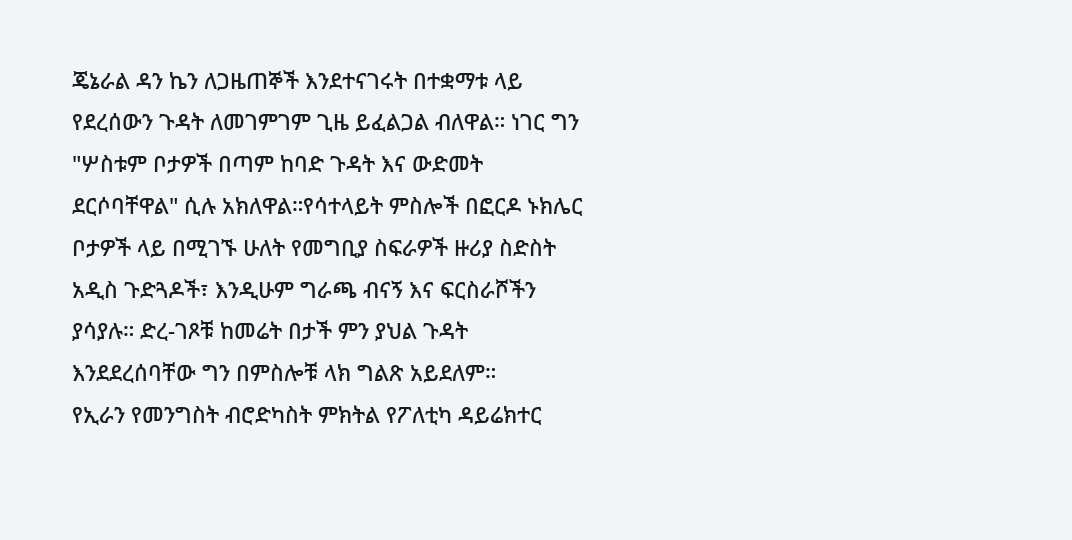ጄኔራል ዳን ኬን ለጋዜጠኞች እንደተናገሩት በተቋማቱ ላይ የደረሰውን ጉዳት ለመገምገም ጊዜ ይፈልጋል ብለዋል። ነገር ግን "ሦስቱም ቦታዎች በጣም ከባድ ጉዳት እና ውድመት ደርሶባቸዋል" ሲሉ አክለዋል።የሳተላይት ምስሎች በፎርዶ ኑክሌር ቦታዎች ላይ በሚገኙ ሁለት የመግቢያ ስፍራዎች ዙሪያ ስድስት አዲስ ጉድጓዶች፣ እንዲሁም ግራጫ ብናኝ እና ፍርስራሾችን ያሳያሉ። ድረ-ገጾቹ ከመሬት በታች ምን ያህል ጉዳት እንደደረሰባቸው ግን በምስሎቹ ላክ ግልጽ አይደለም።
የኢራን የመንግስት ብሮድካስት ምክትል የፖለቲካ ዳይሬክተር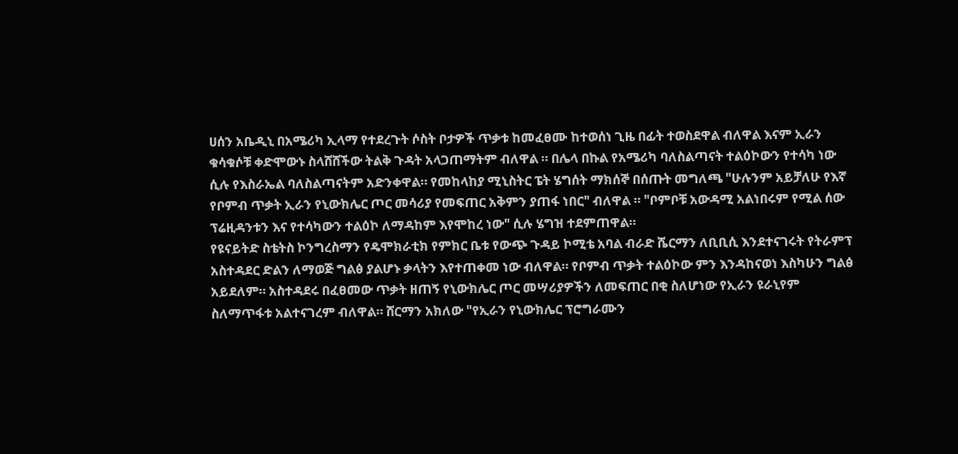ሀሰን አቤዲኒ በአሜሪካ ኢላማ የተደረጉት ሶስት ቦታዎች ጥቃቱ ከመፈፀሙ ከተወሰነ ጊዜ በፊት ተወስደዋል ብለዋል እናም ኢራን ቁሳቁሶቹ ቀድሞውኑ ስላሸሸችው ትልቅ ጉዳት አላጋጠማትም ብለዋል ። በሌላ በኩል የአሜሪካ ባለስልጣናት ተልዕኮውን የተሳካ ነው ሲሉ የእስራኤል ባለስልጣናትም አድንቀዋል። የመከላከያ ሚኒስትር ፔት ሄግሰት ማክሰኞ በሰጡት መግለጫ "ሁሉንም አይቻለሁ የእኛ የቦምብ ጥቃት ኢራን የኒውክሌር ጦር መሳሪያ የመፍጠር አቅምን ያጠፋ ነበር" ብለዋል ። "ቦምቦቹ አውዳሚ አልነበሩም የሚል ሰው ፕሬዚዳንቱን እና የተሳካውን ተልዕኮ ለማዳከም እየሞከረ ነው" ሲሉ ሄግዝ ተደምጠዋል።
የዩናይትድ ስቴትስ ኮንግረስማን የዴሞክራቲክ የምክር ቤቱ የውጭ ጉዳይ ኮሚቴ አባል ብራድ ሼርማን ለቢቢሲ እንደተናገሩት የትራምፕ አስተዳደር ድልን ለማወጅ ግልፅ ያልሆኑ ቃላትን እየተጠቀመ ነው ብለዋል። የቦምብ ጥቃት ተልዕኮው ምን እንዳከናወነ እስካሁን ግልፅ አይደለም። አስተዳደሩ በፈፀመው ጥቃት ዘጠኝ የኒውክሌር ጦር መሣሪያዎችን ለመፍጠር በቂ ስለሆነው የኢራን ዩራኒየም ስለማጥፋቱ አልተናገረም ብለዋል። ሸርማን አክለው "የኢራን የኒውክሌር ፕሮግራሙን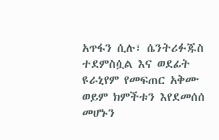አጥፋን ሲሉ፣ ሴንትሪፉጁስ ተደምስሷል እና ወደፊት ዩራኒየም የመፍጠር አቅሙ ወይም ክምችቱን እየደመሰሰ መሆኑን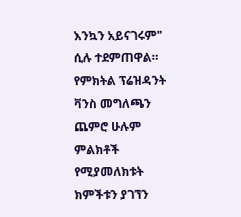እንኳን አይናገሩም" ሲሉ ተደምጠዋል። የምክትል ፕሬዝዳንት ቫንስ መግለጫን ጨምሮ ሁሉም ምልክቶች የሚያመለክቱት ክምችቱን ያገኘን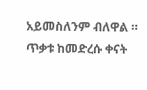አይመስለንም ብለዋል ። ጥቃቱ ከመድረሱ ቀናት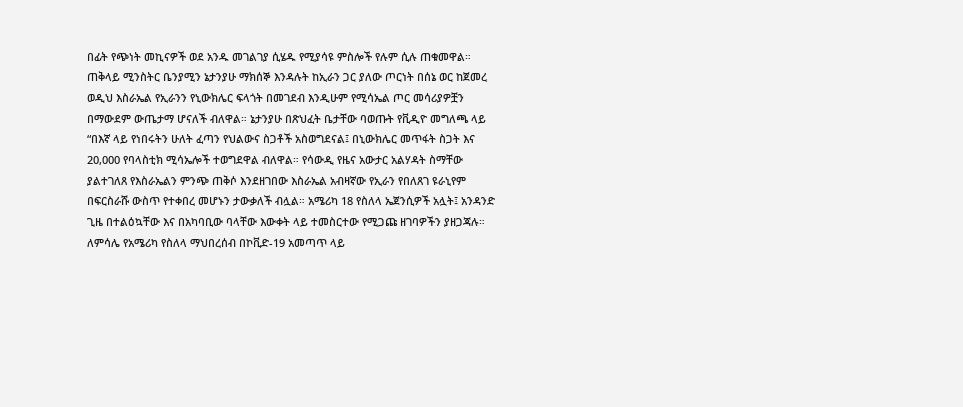በፊት የጭነት መኪናዎች ወደ አንዱ መገልገያ ሲሄዱ የሚያሳዩ ምስሎች የሉም ሲሉ ጠቁመዋል።
ጠቅላይ ሚንስትር ቤንያሚን ኔታንያሁ ማክሰኞ እንዳሉት ከኢራን ጋር ያለው ጦርነት በሰኔ ወር ከጀመረ ወዲህ እስራኤል የኢራንን የኒውክሌር ፍላጎት በመገደብ እንዲሁም የሚሳኤል ጦር መሳሪያዎቿን በማውደም ውጤታማ ሆናለች ብለዋል። ኔታንያሁ በጽህፈት ቤታቸው ባወጡት የቪዲዮ መግለጫ ላይ “በእኛ ላይ የነበሩትን ሁለት ፈጣን የህልውና ስጋቶች አስወግደናል፤ በኒውክሌር መጥፋት ስጋት እና 20,000 የባላስቲክ ሚሳኤሎች ተወግደዋል ብለዋል። የሳውዲ የዜና አውታር አልሃዳት ስማቸው ያልተገለጸ የእስራኤልን ምንጭ ጠቅሶ እንደዘገበው እስራኤል አብዛኛው የኢራን የበለጸገ ዩራኒየም በፍርስራሹ ውስጥ የተቀበረ መሆኑን ታውቃለች ብሏል። አሜሪካ 18 የስለላ ኤጀንሲዎች አሏት፤ አንዳንድ ጊዜ በተልዕኳቸው እና በአካባቢው ባላቸው እውቀት ላይ ተመስርተው የሚጋጩ ዘገባዎችን ያዘጋጃሉ። ለምሳሌ የአሜሪካ የስለላ ማህበረሰብ በኮቪድ-19 አመጣጥ ላይ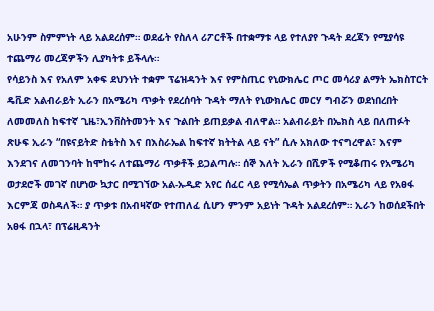አሁንም ስምምነት ላይ አልደረሰም። ወደፊት የስለላ ሪፖርቶች በተቋማቱ ላይ የተለያየ ጉዳት ደረጃን የሚያሳዩ ተጨማሪ መረጃዎችን ሊያካትቱ ይችላሉ።
የሳይንስ እና የአለም አቀፍ ደህንነት ተቋም ፕሬዝዳንት እና የምስጢር የኒውክሌር ጦር መሳሪያ ልማት ኤክስፐርት ዴቪድ አልብራይት ኢራን በአሜሪካ ጥቃት የደረሰባት ጉዳት ማለት የኒውክሌር መርሃ ግብሯን ወደነበረበት ለመመለስ ከፍተኛ ጊዜ፣ኢንቨስትመንት እና ጉልበት ይጠይቃል ብለዋል። አልብራይት በኤክስ ላይ በለጠፉት ጽሁፍ ኢራን “በዩናይትድ ስቴትስ እና በእስራኤል ከፍተኛ ክትትል ላይ ናት” ሲሉ አክለው ተናግረዋል፣ እናም እንደገና ለመገንባት ከሞከሩ ለተጨማሪ ጥቃቶች ይጋልጣሉ። ሰኞ እለት ኢራን በሺዎች የሚቆጠሩ የአሜሪካ ወታደሮች መገኛ በሆነው ኳታር በሚገኘው አል-ኡዲድ አየር ሰፈር ላይ የሚሳኤል ጥቃትን በአሜሪካ ላይ የአፀፋ እርምጃ ወስዳለች። ያ ጥቃቱ በአብዛኛው የተጠለፈ ሲሆን ምንም አይነት ጉዳት አልደረሰም። ኢራን ከወሰደችበት አፀፋ በኋላ፣ በፕሬዚዳንት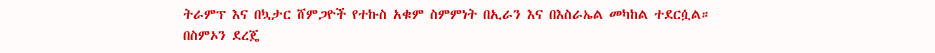ትራምፕ እና በኳታር ሸምጋዮች የተኩስ አቁም ስምምነት በኢራን እና በእስራኤል መካከል ተደርሷል።
በስምኦን ደረጄ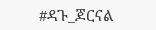#ዳጉ_ጆርናል